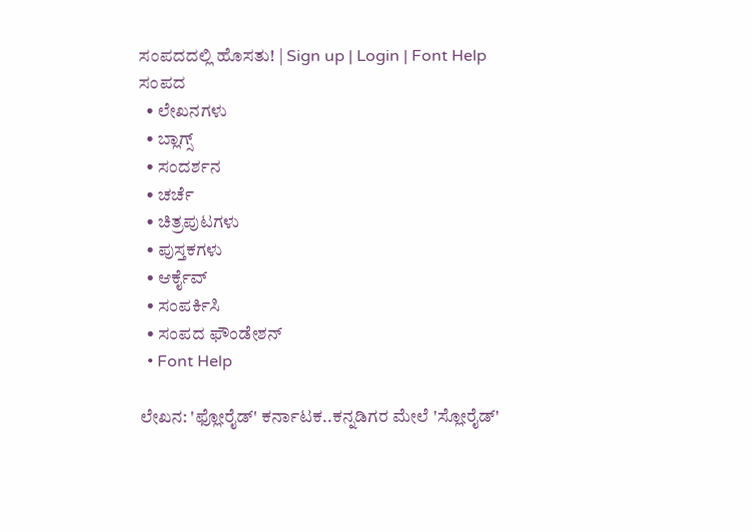ಸಂಪದದಲ್ಲಿ ಹೊಸತು! | Sign up | Login | Font Help
ಸಂಪದ
  • ಲೇಖನಗಳು
  • ಬ್ಲಾಗ್ಸ್
  • ಸಂದರ್ಶನ
  • ಚರ್ಚೆ
  • ಚಿತ್ರಪುಟಗಳು
  • ಪುಸ್ತಕಗಳು
  • ಆರ್ಕೈವ್
  • ಸಂಪರ್ಕಿಸಿ
  • ಸಂಪದ ಫೌಂಡೇಶನ್
  • Font Help

ಲೇಖನ: 'ಫ್ಲೋರೈಡ್' ಕರ್ನಾಟಕ..ಕನ್ನಡಿಗರ ಮೇಲೆ 'ಸ್ಲೋರೈಡ್'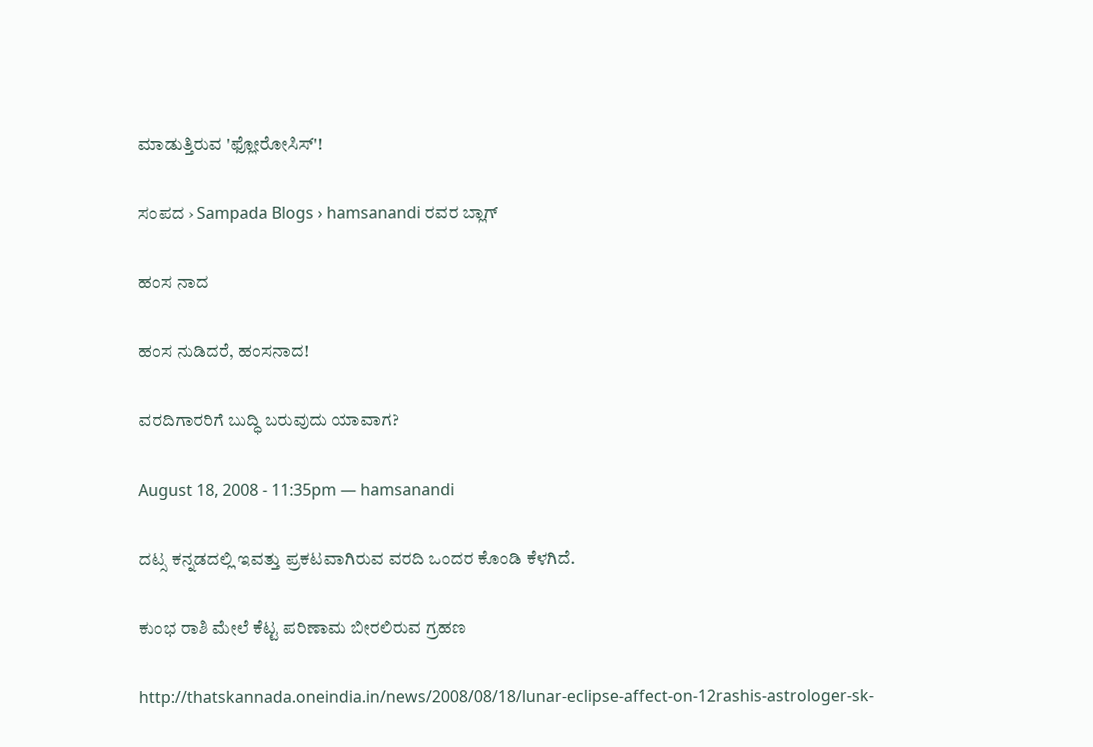ಮಾಡುತ್ತಿರುವ 'ಫ್ಲೋರೋಸಿಸ್'!

ಸಂಪದ › Sampada Blogs › hamsanandi ರವರ ಬ್ಲಾಗ್

ಹಂಸ ನಾದ

ಹಂಸ ನುಡಿದರೆ, ಹಂಸನಾದ!

ವರದಿಗಾರರಿಗೆ ಬುದ್ಧಿ ಬರುವುದು ಯಾವಾಗ?

August 18, 2008 - 11:35pm — hamsanandi

ದಟ್ಸ ಕನ್ನಡದಲ್ಲಿ ಇವತ್ತು ಪ್ರಕಟವಾಗಿರುವ ವರದಿ ಒಂದರ ಕೊಂಡಿ ಕೆಳಗಿದೆ.

ಕುಂಭ ರಾಶಿ ಮೇಲೆ ಕೆಟ್ಟ ಪರಿಣಾಮ ಬೀರಲಿರುವ ಗ್ರಹಣ

http://thatskannada.oneindia.in/news/2008/08/18/lunar-eclipse-affect-on-12rashis-astrologer-sk-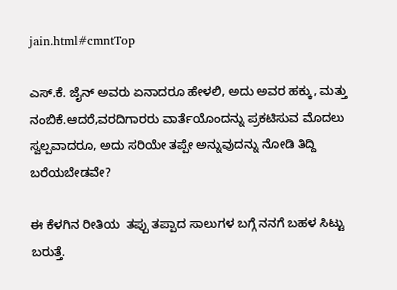jain.html#cmntTop

ಎಸ್.ಕೆ. ಜೈನ್ ಅವರು ಏನಾದರೂ ಹೇಳಲಿ, ಅದು ಅವರ ಹಕ್ಕು, ಮತ್ತು ನಂಬಿಕೆ.ಆದರೆ,ವರದಿಗಾರರು ವಾರ್ತೆಯೊಂದನ್ನು ಪ್ರಕಟಿಸುವ ಮೊದಲು ಸ್ವಲ್ಪವಾದರೂ, ಅದು ಸರಿಯೇ ತಪ್ಪೇ ಅನ್ನುವುದನ್ನು ನೋಡಿ ತಿದ್ದಿ ಬರೆಯಬೇಡವೇ?

ಈ ಕೆಳಗಿನ ರೀತಿಯ  ತಪ್ಪು ತಪ್ಪಾದ ಸಾಲುಗಳ ಬಗ್ಗೆ ನನಗೆ ಬಹಳ ಸಿಟ್ಟು ಬರುತ್ತೆ.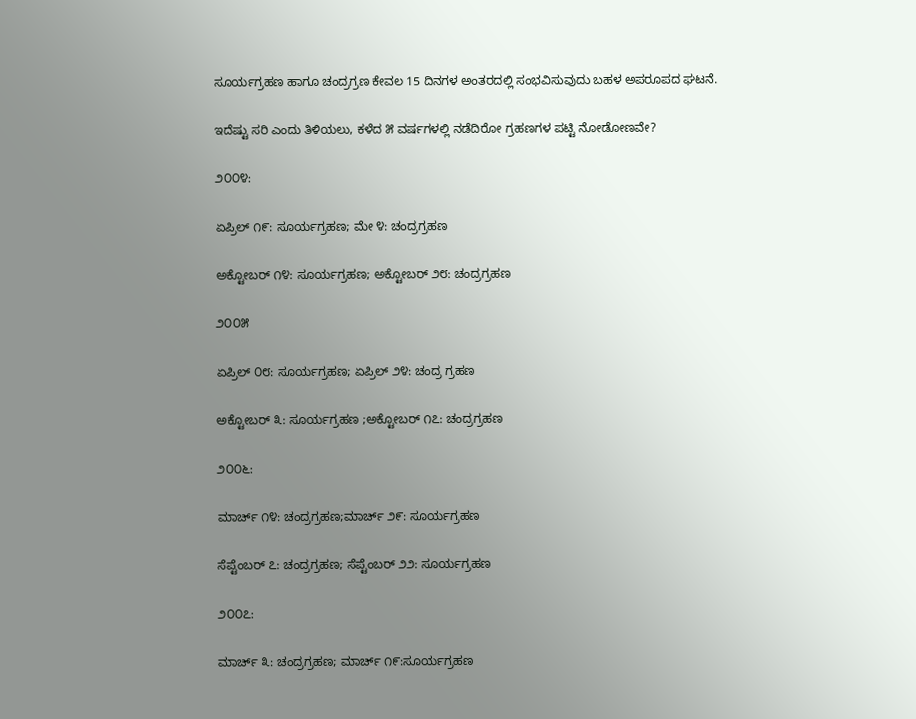ಸೂರ್ಯಗ್ರಹಣ ಹಾಗೂ ಚಂದ್ರಗ್ರಣ ಕೇವಲ 15 ದಿನಗಳ ಅಂತರದಲ್ಲಿ ಸಂಭವಿಸುವುದು ಬಹಳ ಅಪರೂಪದ ಘಟನೆ.

ಇದೆಷ್ಟು ಸರಿ ಎಂದು ತಿಳಿಯಲು, ಕಳೆದ ೫ ವರ್ಷಗಳಲ್ಲಿ ನಡೆದಿರೋ ಗ್ರಹಣಗಳ ಪಟ್ಟಿ ನೋಡೋಣವೇ?

೨೦೦೪:

ಏಪ್ರಿಲ್ ೧೯: ಸೂರ್ಯಗ್ರಹಣ; ಮೇ ೪: ಚಂದ್ರಗ್ರಹಣ

ಅಕ್ಟೋಬರ್ ೧೪: ಸೂರ್ಯಗ್ರಹಣ; ಅಕ್ಟೋಬರ್ ೨೮: ಚಂದ್ರಗ್ರಹಣ

೨೦೦೫

ಏಪ್ರಿಲ್ ೦೮: ಸೂರ್ಯಗ್ರಹಣ; ಏಪ್ರಿಲ್ ೨೪: ಚಂದ್ರ ಗ್ರಹಣ

ಅಕ್ಟೋಬರ್ ೩: ಸೂರ್ಯಗ್ರಹಣ ;ಅಕ್ಟೋಬರ್ ೧೭: ಚಂದ್ರಗ್ರಹಣ

೨೦೦೬:

ಮಾರ್ಚ್ ೧೪: ಚಂದ್ರಗ್ರಹಣ;ಮಾರ್ಚ್ ೨೯: ಸೂರ್ಯಗ್ರಹಣ

ಸೆಪ್ಟೆಂಬರ್ ೭: ಚಂದ್ರಗ್ರಹಣ; ಸೆಪ್ಟೆಂಬರ್ ೨೨: ಸೂರ್ಯಗ್ರಹಣ

೨೦೦೭:

ಮಾರ್ಚ್ ೩: ಚಂದ್ರಗ್ರಹಣ; ಮಾರ್ಚ್ ೧೯:ಸೂರ್ಯಗ್ರಹಣ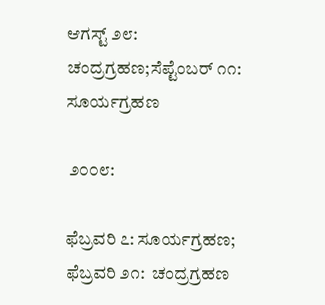ಆಗಸ್ಟ್ ೨೮: ಚಂದ್ರಗ್ರಹಣ;ಸೆಪ್ಟೆಂಬರ್ ೧೧: ಸೂರ್ಯಗ್ರಹಣ

 ೨೦೦೮:

ಫೆಬ್ರವರಿ ೭: ಸೂರ್ಯಗ್ರಹಣ; ಫೆಬ್ರವರಿ ೨೧:  ಚಂದ್ರಗ್ರಹಣ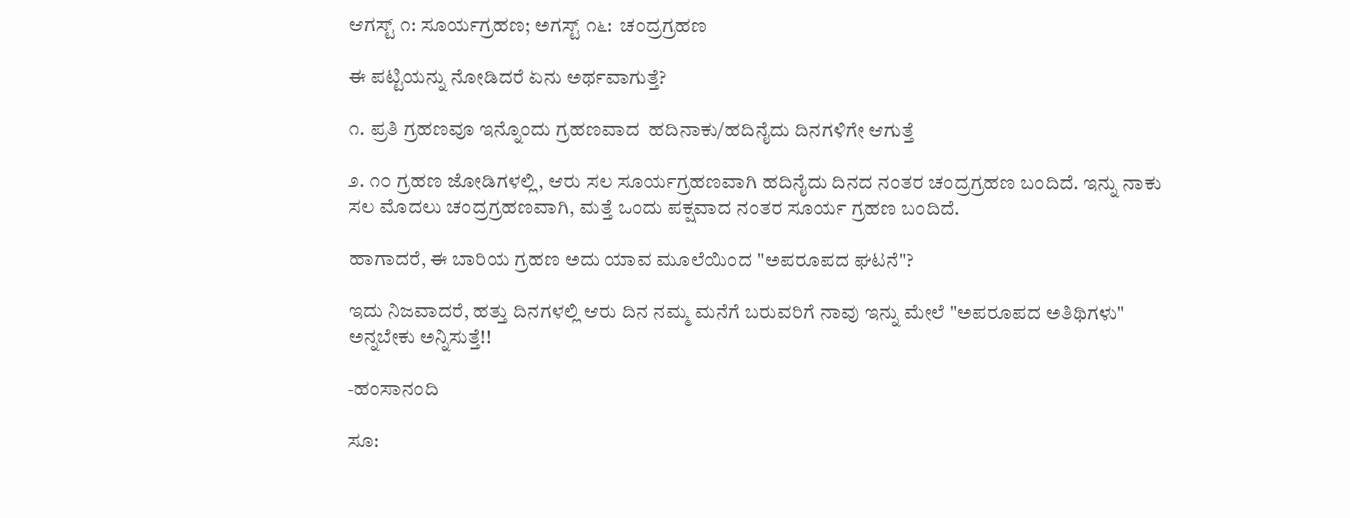ಆಗಸ್ಟ್ ೧: ಸೂರ್ಯಗ್ರಹಣ; ಅಗಸ್ಟ್ ೧೬:  ಚಂದ್ರಗ್ರಹಣ

ಈ ಪಟ್ಟಿಯನ್ನು ನೋಡಿದರೆ ಏನು ಅರ್ಥವಾಗುತ್ತೆ?

೧. ಪ್ರತಿ ಗ್ರಹಣವೂ ಇನ್ನೊಂದು ಗ್ರಹಣವಾದ  ಹದಿನಾಕು/ಹದಿನೈದು ದಿನಗಳಿಗೇ ಆಗುತ್ತೆ

೨. ೧೦ ಗ್ರಹಣ ಜೋಡಿಗಳಲ್ಲಿ, ಆರು ಸಲ ಸೂರ್ಯಗ್ರಹಣವಾಗಿ ಹದಿನೈದು ದಿನದ ನಂತರ ಚಂದ್ರಗ್ರಹಣ ಬಂದಿದೆ. ಇನ್ನು ನಾಕು ಸಲ ಮೊದಲು ಚಂದ್ರಗ್ರಹಣವಾಗಿ, ಮತ್ತೆ ಒಂದು ಪಕ್ಷವಾದ ನಂತರ ಸೂರ್ಯ ಗ್ರಹಣ ಬಂದಿದೆ.

ಹಾಗಾದರೆ, ಈ ಬಾರಿಯ ಗ್ರಹಣ ಅದು ಯಾವ ಮೂಲೆಯಿಂದ "ಅಪರೂಪದ ಘಟನೆ"?

ಇದು ನಿಜವಾದರೆ, ಹತ್ತು ದಿನಗಳಲ್ಲಿ ಆರು ದಿನ ನಮ್ಮ ಮನೆಗೆ ಬರುವರಿಗೆ ನಾವು ಇನ್ನು ಮೇಲೆ "ಅಪರೂಪದ ಅತಿಥಿಗಳು" ಅನ್ನಬೇಕು ಅನ್ನಿಸುತ್ತೆ!!

-ಹಂಸಾನಂದಿ

ಸೂ: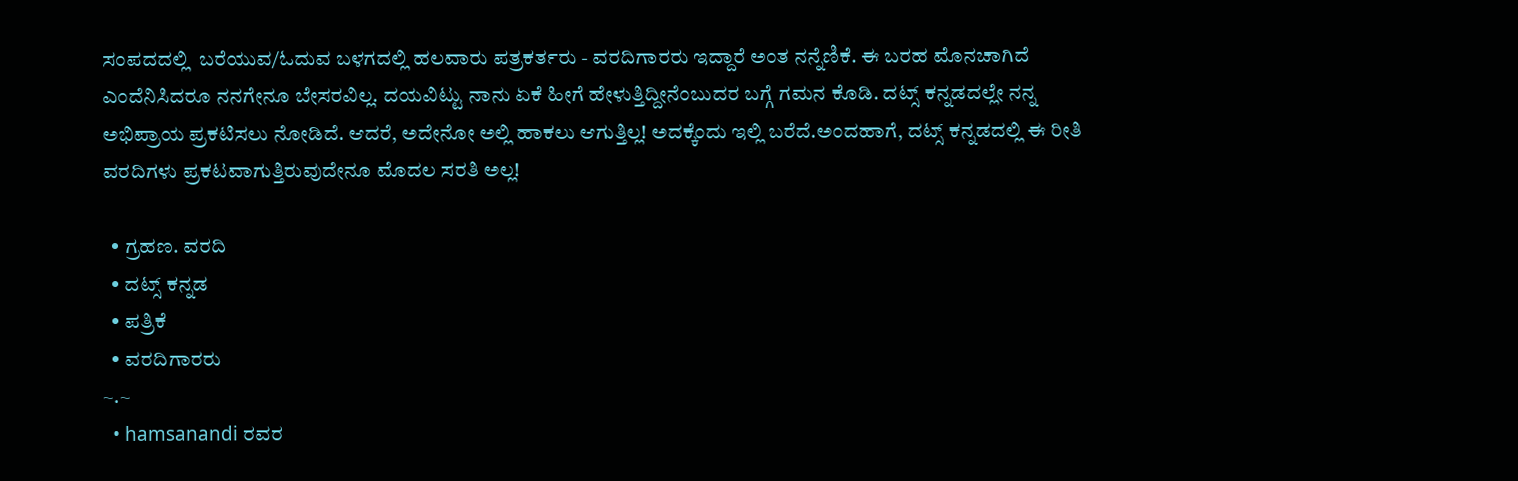ಸಂಪದದಲ್ಲಿ  ಬರೆಯುವ/ಓದುವ ಬಳಗದಲ್ಲಿ ಹಲವಾರು ಪತ್ರಕರ್ತರು - ವರದಿಗಾರರು ಇದ್ದಾರೆ ಅಂತ ನನ್ನೆಣಿಕೆ. ಈ ಬರಹ ಮೊನಚಾಗಿದೆ ಎಂದೆನಿಸಿದರೂ ನನಗೇನೂ ಬೇಸರವಿಲ್ಲ. ದಯವಿಟ್ಟು ನಾನು ಏಕೆ ಹೀಗೆ ಹೇಳುತ್ತಿದ್ದೀನೆಂಬುದರ ಬಗ್ಗೆ ಗಮನ ಕೊಡಿ. ದಟ್ಸ್ ಕನ್ನಡದಲ್ಲೇ ನನ್ನ ಅಭಿಪ್ರಾಯ ಪ್ರಕಟಿಸಲು ನೋಡಿದೆ. ಆದರೆ, ಅದೇನೋ ಅಲ್ಲಿ ಹಾಕಲು ಆಗುತ್ತಿಲ್ಲ! ಅದಕ್ಕೆಂದು ಇಲ್ಲಿ ಬರೆದೆ.ಅಂದಹಾಗೆ, ದಟ್ಸ್ ಕನ್ನಡದಲ್ಲಿ ಈ ರೀತಿ ವರದಿಗಳು ಪ್ರಕಟವಾಗುತ್ತಿರುವುದೇನೂ ಮೊದಲ ಸರತಿ ಅಲ್ಲ!

  • ಗ್ರಹಣ. ವರದಿ
  • ದಟ್ಸ್ ಕನ್ನಡ
  • ಪತ್ರಿಕೆ
  • ವರದಿಗಾರರು
~.~
  • hamsanandi ರವರ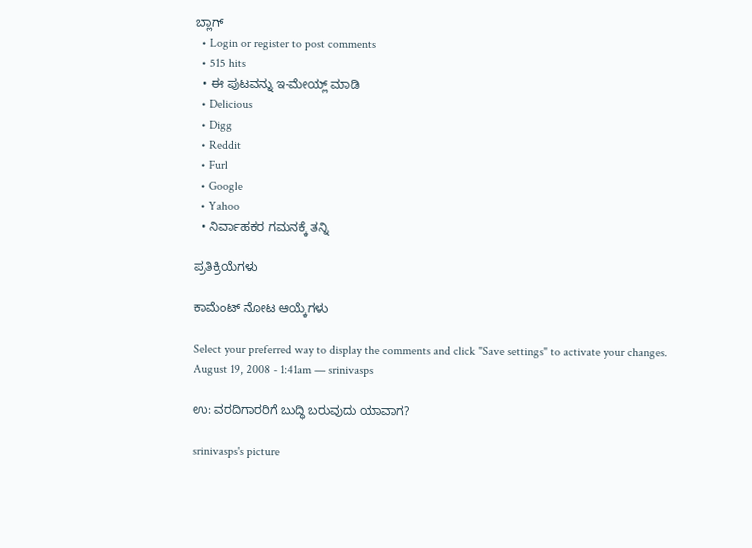ಬ್ಲಾಗ್
  • Login or register to post comments
  • 515 hits
  • ಈ ಪುಟವನ್ನು ಇ-ಮೇಯ್ಲ್ ಮಾಡಿ
  • Delicious
  • Digg
  • Reddit
  • Furl
  • Google
  • Yahoo
  • ನಿರ್ವಾಹಕರ ಗಮನಕ್ಕೆ ತನ್ನಿ

ಪ್ರತಿಕ್ರಿಯೆಗಳು

ಕಾಮೆಂಟ್ ನೋಟ ಆಯ್ಕೆಗಳು

Select your preferred way to display the comments and click "Save settings" to activate your changes.
August 19, 2008 - 1:41am — srinivasps

ಉ: ವರದಿಗಾರರಿಗೆ ಬುದ್ಧಿ ಬರುವುದು ಯಾವಾಗ?

srinivasps's picture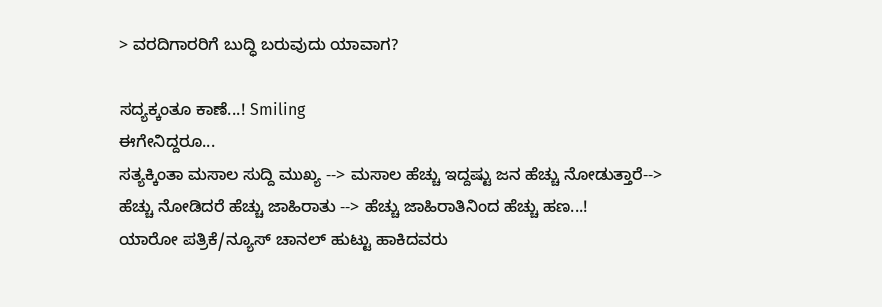> ವರದಿಗಾರರಿಗೆ ಬುದ್ಧಿ ಬರುವುದು ಯಾವಾಗ?

ಸದ್ಯಕ್ಕಂತೂ ಕಾಣೆ...! Smiling
ಈಗೇನಿದ್ದರೂ...
ಸತ್ಯಕ್ಕಿಂತಾ ಮಸಾಲ ಸುದ್ದಿ ಮುಖ್ಯ --> ಮಸಾಲ ಹೆಚ್ಚು ಇದ್ದಷ್ಟು ಜನ ಹೆಚ್ಚು ನೋಡುತ್ತಾರೆ-->
ಹೆಚ್ಚು ನೋಡಿದರೆ ಹೆಚ್ಚು ಜಾಹಿರಾತು --> ಹೆಚ್ಚು ಜಾಹಿರಾತಿನಿಂದ ಹೆಚ್ಚು ಹಣ...!
ಯಾರೋ ಪತ್ರಿಕೆ/ನ್ಯೂಸ್ ಚಾನಲ್ ಹುಟ್ಟು ಹಾಕಿದವರು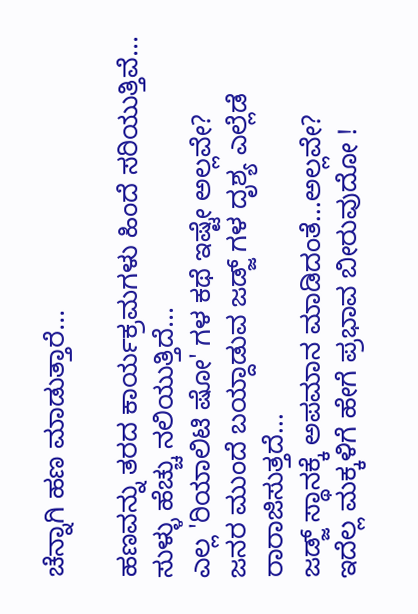ಚೆನ್ನಾಗಿ ಹಣ ಮಾಡುತ್ತಾರೆ...

ಹಣವನ್ನು ತರದ ಕಾರ್ಯಕ್ರಮಗಳು ಹಿಂದೆ ಸರಿಯುತ್ತಿವೆ... ಸುಳ್ಳು ಹೆಚ್ಚು ನಲಿಯುತ್ತಿದೆ...
ಎಲ್ಲ 'ರಿಯಾಲಿಟಿ ಷೋ' ಗಳ ಕಥೆ ಇಷ್ಟೇ ಅಲ್ಲವೇ?
ಜನರ ಮುಂದೆ ಬಯ್ದಾಡುವ ಜಡ್ಜ್ ಗಳ ದೃಶ್ಯ ಎಲ್ಲೆಡೆ ರಾರಾಜಿಸುತ್ತದೆ...
ಜಡ್ಜ್ ಸ್ಥಾನಕ್ಕೆ ಅಪಮಾನ ಮಾಡಿದಂತೆ...ಅಲ್ಲವೇ?
ಇದೆಲ್ಲ ಮಕ್ಕಳಿಗೆ ಹೇಗೆ ಪ್ರಭಾವ ಬೀರುವುದೋ !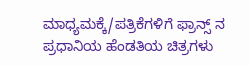ಮಾಧ್ಯಮಕ್ಕೆ/ಪತ್ರಿಕೆಗಳಿಗೆ ಫ್ರಾನ್ಸ್ ನ ಪ್ರಧಾನಿಯ ಹೆಂಡತಿಯ ಚಿತ್ರಗಳು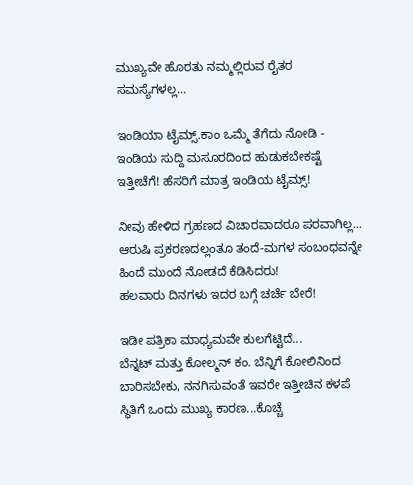ಮುಖ್ಯವೇ ಹೊರತು ನಮ್ಮಲ್ಲಿರುವ ರೈತರ ಸಮಸ್ಯೆಗಳಲ್ಲ...

ಇಂಡಿಯಾ ಟೈಮ್ಸ್.ಕಾಂ ಒಮ್ಮೆ ತೆಗೆದು ನೋಡಿ - ಇಂಡಿಯ ಸುದ್ದಿ ಮಸೂರದಿಂದ ಹುಡುಕಬೇಕಷ್ಟೆ ಇತ್ತೀಚೆಗೆ! ಹೆಸರಿಗೆ ಮಾತ್ರ ಇಂಡಿಯ ಟೈಮ್ಸ್!

ನೀವು ಹೇಳಿದ ಗ್ರಹಣದ ವಿಚಾರವಾದರೂ ಪರವಾಗಿಲ್ಲ...
ಆರುಷಿ ಪ್ರಕರಣದಲ್ಲಂತೂ ತಂದೆ-ಮಗಳ ಸಂಬಂಧವನ್ನೇ ಹಿಂದೆ ಮುಂದೆ ನೋಡದೆ ಕೆಡಿಸಿದರು!
ಹಲವಾರು ದಿನಗಳು ಇದರ ಬಗ್ಗೆ ಚರ್ಚೆ ಬೇರೆ!

ಇಡೀ ಪತ್ರಿಕಾ ಮಾಧ್ಯಮವೇ ಕುಲಗೆಟ್ಟಿದೆ...
ಬೆನ್ನಟ್ ಮತ್ತು ಕೋಲ್ಮನ್ ಕಂ. ಬೆನ್ನಿಗೆ ಕೋಲಿನಿಂದ ಬಾರಿಸಬೇಕು, ನನಗಿಸುವಂತೆ ಇವರೇ ಇತ್ತೀಚಿನ ಕಳಪೆ ಸ್ಥಿತಿಗೆ ಒಂದು ಮುಖ್ಯ ಕಾರಣ...ಕೊಚ್ಚೆ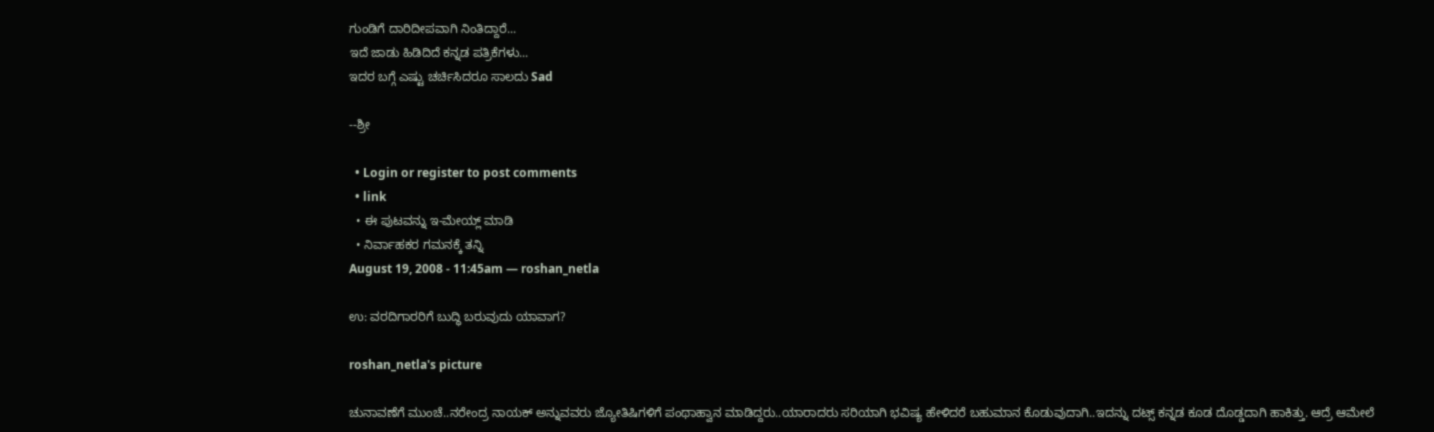ಗುಂಡಿಗೆ ದಾರಿದೀಪವಾಗಿ ನಿಂತಿದ್ದಾರೆ...
ಇದೆ ಜಾಡು ಹಿಡಿದಿದೆ ಕನ್ನಡ ಪತ್ರಿಕೆಗಳು...
ಇದರ ಬಗ್ಗೆ ಎಷ್ಟು ಚರ್ಚಿಸಿದರೂ ಸಾಲದು Sad

--ಶ್ರೀ

  • Login or register to post comments
  • link
  • ಈ ಪುಟವನ್ನು ಇ-ಮೇಯ್ಲ್ ಮಾಡಿ
  • ನಿರ್ವಾಹಕರ ಗಮನಕ್ಕೆ ತನ್ನಿ
August 19, 2008 - 11:45am — roshan_netla

ಉ: ವರದಿಗಾರರಿಗೆ ಬುದ್ಧಿ ಬರುವುದು ಯಾವಾಗ?

roshan_netla's picture

ಚುನಾವಣೆಗೆ ಮುಂಚೆ..ನರೇಂದ್ರ ನಾಯಕ್ ಅನ್ನುವವರು ಜ್ಯೋತಿಷಿಗಳಿಗೆ ಪಂಥಾಹ್ವಾನ ಮಾಡಿದ್ದರು..ಯಾರಾದರು ಸರಿಯಾಗಿ ಭವಿಷ್ಯ ಹೇಳಿದರೆ ಬಹುಮಾನ ಕೊಡುವುದಾಗಿ..ಇದನ್ನು ದಟ್ಸ್ ಕನ್ನಡ ಕೂಡ ದೊಡ್ಡದಾಗಿ ಹಾಕಿತ್ತು. ಆದ್ರೆ ಆಮೇಲೆ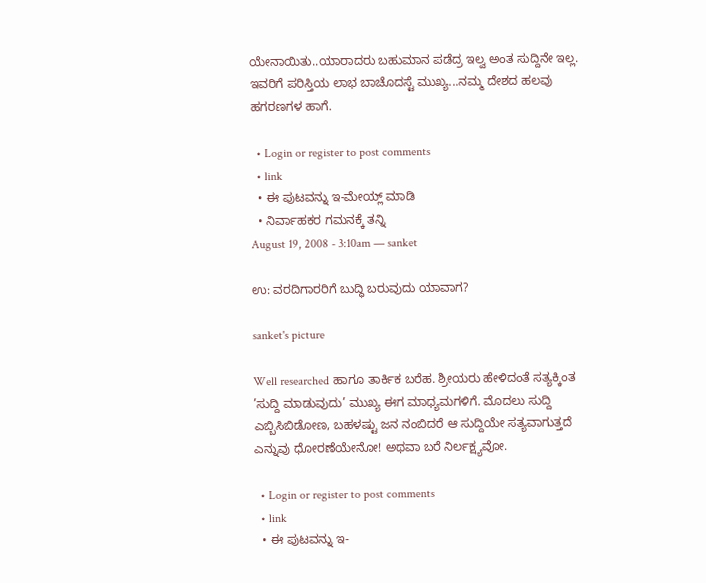ಯೇನಾಯಿತು..ಯಾರಾದರು ಬಹುಮಾನ ಪಡೆದ್ರ ಇಲ್ವ ಅಂತ ಸುದ್ದಿನೇ ಇಲ್ಲ. ಇವರಿಗೆ ಪರಿಸ್ತಿಯ ಲಾಭ ಬಾಚೊದಸ್ಟೆ ಮುಖ್ಯ...ನಮ್ಮ ದೇಶದ ಹಲವು ಹಗರಣಗಳ ಹಾಗೆ.

  • Login or register to post comments
  • link
  • ಈ ಪುಟವನ್ನು ಇ-ಮೇಯ್ಲ್ ಮಾಡಿ
  • ನಿರ್ವಾಹಕರ ಗಮನಕ್ಕೆ ತನ್ನಿ
August 19, 2008 - 3:10am — sanket

ಉ: ವರದಿಗಾರರಿಗೆ ಬುದ್ಧಿ ಬರುವುದು ಯಾವಾಗ?

sanket's picture

Well researched ಹಾಗೂ ತಾರ್ಕಿಕ ಬರೆಹ. ಶ್ರೀಯರು ಹೇಳಿದಂತೆ ಸತ್ಯಕ್ಕಿಂತ ’ಸುದ್ದಿ ಮಾಡುವುದು’ ಮುಖ್ಯ ಈಗ ಮಾಧ್ಯಮಗಳಿಗೆ. ಮೊದಲು ಸುದ್ದಿ ಎಬ್ಬಿಸಿಬಿಡೋಣ, ಬಹಳಷ್ಟು ಜನ ನಂಬಿದರೆ ಆ ಸುದ್ದಿಯೇ ಸತ್ಯವಾಗುತ್ತದೆ ಎನ್ನುವು ಧೋರಣೆಯೇನೋ! ಅಥವಾ ಬರೆ ನಿರ್ಲಕ್ಷ್ಯವೋ.

  • Login or register to post comments
  • link
  • ಈ ಪುಟವನ್ನು ಇ-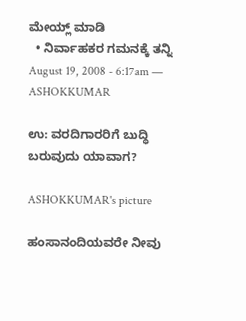ಮೇಯ್ಲ್ ಮಾಡಿ
  • ನಿರ್ವಾಹಕರ ಗಮನಕ್ಕೆ ತನ್ನಿ
August 19, 2008 - 6:17am — ASHOKKUMAR

ಉ: ವರದಿಗಾರರಿಗೆ ಬುದ್ಧಿ ಬರುವುದು ಯಾವಾಗ?

ASHOKKUMAR's picture

ಹಂಸಾನಂದಿಯವರೇ ನೀವು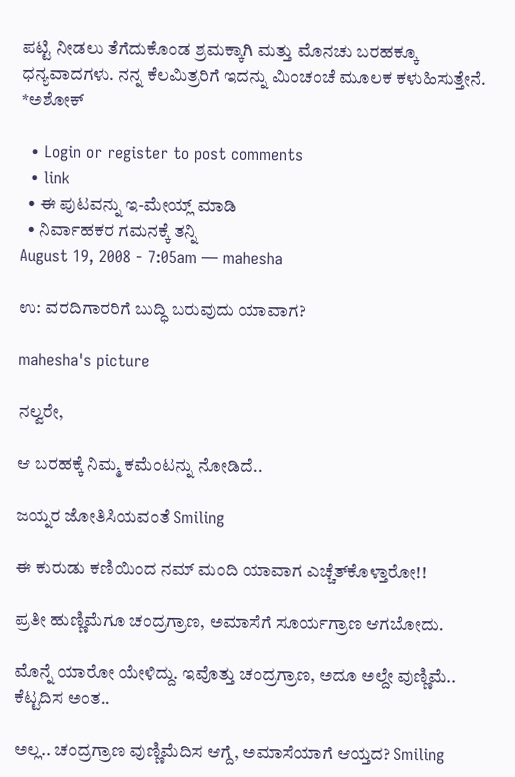ಪಟ್ಟಿ ನೀಡಲು ತೆಗೆದುಕೊಂಡ ಶ್ರಮಕ್ಕಾಗಿ ಮತ್ತು ಮೊನಚು ಬರಹಕ್ಕೂ ಧನ್ಯವಾದಗಳು. ನನ್ನ ಕೆಲಮಿತ್ರರಿಗೆ ಇದನ್ನು ಮಿಂಚಂಚೆ ಮೂಲಕ ಕಳುಹಿಸುತ್ತೇನೆ.
*ಅಶೋಕ್

  • Login or register to post comments
  • link
  • ಈ ಪುಟವನ್ನು ಇ-ಮೇಯ್ಲ್ ಮಾಡಿ
  • ನಿರ್ವಾಹಕರ ಗಮನಕ್ಕೆ ತನ್ನಿ
August 19, 2008 - 7:05am — mahesha

ಉ: ವರದಿಗಾರರಿಗೆ ಬುದ್ಧಿ ಬರುವುದು ಯಾವಾಗ?

mahesha's picture

ನಲ್ವರೇ,

ಆ ಬರಹಕ್ಕೆ ನಿಮ್ಮ ಕಮೆಂಟನ್ನು ನೋಡಿದೆ..

ಜಯ್ನರ ಜೋತಿಸಿಯವಂತೆ Smiling

ಈ ಕುರುಡು ಕಣಿಯಿಂದ ನಮ್ ಮಂದಿ ಯಾವಾಗ ಎಚ್ಚೆತ್‌ಕೊಳ್ತಾರೋ!!

ಪ್ರತೀ ಹುಣ್ಣಿಮೆಗೂ ಚಂದ್ರಗ್ರಾಣ, ಅಮಾಸೆಗೆ ಸೂರ್ಯಗ್ರಾಣ ಆಗಬೋದು.

ಮೊನ್ನೆ ಯಾರೋ ಯೇಳಿದ್ದು. ಇವೊತ್ತು ಚಂದ್ರಗ್ರಾಣ, ಅದೂ ಅಲ್ದೇ ವುಣ್ಣಿಮೆ.. ಕೆಟ್ಟದಿಸ ಅಂತ..

ಅಲ್ಲ.. ಚಂದ್ರಗ್ರಾಣ ವುಣ್ಣಿಮೆದಿಸ ಆಗ್ದೆ, ಅಮಾಸೆಯಾಗೆ ಆಯ್ತದ? Smiling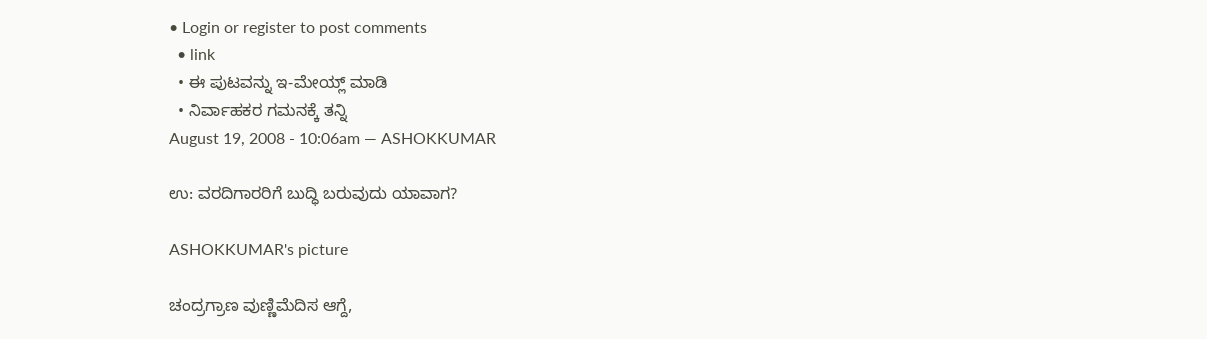• Login or register to post comments
  • link
  • ಈ ಪುಟವನ್ನು ಇ-ಮೇಯ್ಲ್ ಮಾಡಿ
  • ನಿರ್ವಾಹಕರ ಗಮನಕ್ಕೆ ತನ್ನಿ
August 19, 2008 - 10:06am — ASHOKKUMAR

ಉ: ವರದಿಗಾರರಿಗೆ ಬುದ್ಧಿ ಬರುವುದು ಯಾವಾಗ?

ASHOKKUMAR's picture

ಚಂದ್ರಗ್ರಾಣ ವುಣ್ಣಿಮೆದಿಸ ಆಗ್ದೆ,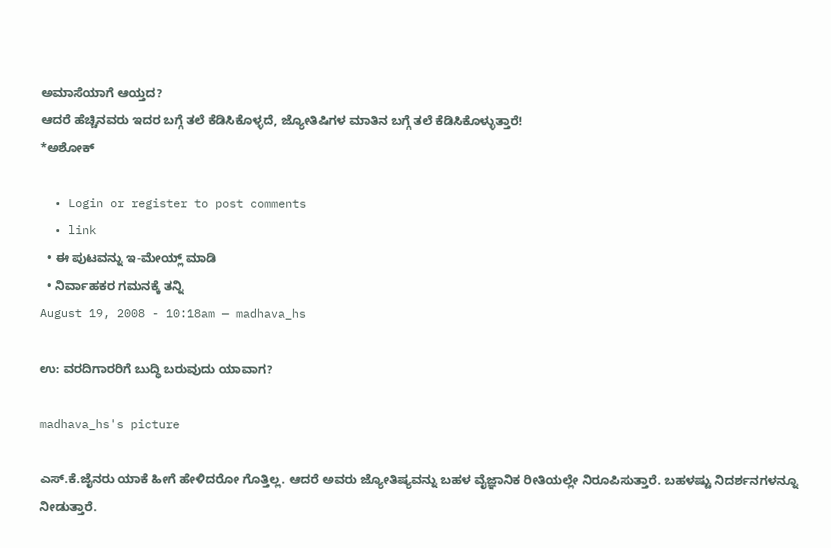ಅಮಾಸೆಯಾಗೆ ಆಯ್ತದ?
ಆದರೆ ಹೆಚ್ಚಿನವರು ಇದರ ಬಗ್ಗೆ ತಲೆ ಕೆಡಿಸಿಕೊಳ್ಳದೆ, ಜ್ಯೋತಿಷಿಗಳ ಮಾತಿನ ಬಗ್ಗೆ ತಲೆ ಕೆಡಿಸಿಕೊಳ್ಳುತ್ತಾರೆ!
*ಅಶೋಕ್

  • Login or register to post comments
  • link
  • ಈ ಪುಟವನ್ನು ಇ-ಮೇಯ್ಲ್ ಮಾಡಿ
  • ನಿರ್ವಾಹಕರ ಗಮನಕ್ಕೆ ತನ್ನಿ
August 19, 2008 - 10:18am — madhava_hs

ಉ: ವರದಿಗಾರರಿಗೆ ಬುದ್ಧಿ ಬರುವುದು ಯಾವಾಗ?

madhava_hs's picture

ಎಸ್.ಕೆ.ಜೈನರು ಯಾಕೆ ಹೀಗೆ ಹೇಳಿದರೋ ಗೊತ್ತಿಲ್ಲ. ಆದರೆ ಅವರು ಜ್ಯೋತಿಷ್ಯವನ್ನು ಬಹಳ ವೈಜ್ಞಾನಿಕ ರೀತಿಯಲ್ಲೇ ನಿರೂಪಿಸುತ್ತಾರೆ. ಬಹಳಷ್ಟು ನಿದರ್ಶನಗಳನ್ನೂ ನೀಡುತ್ತಾರೆ.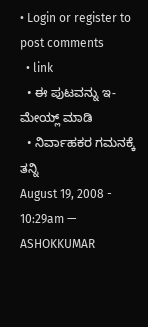• Login or register to post comments
  • link
  • ಈ ಪುಟವನ್ನು ಇ-ಮೇಯ್ಲ್ ಮಾಡಿ
  • ನಿರ್ವಾಹಕರ ಗಮನಕ್ಕೆ ತನ್ನಿ
August 19, 2008 - 10:29am — ASHOKKUMAR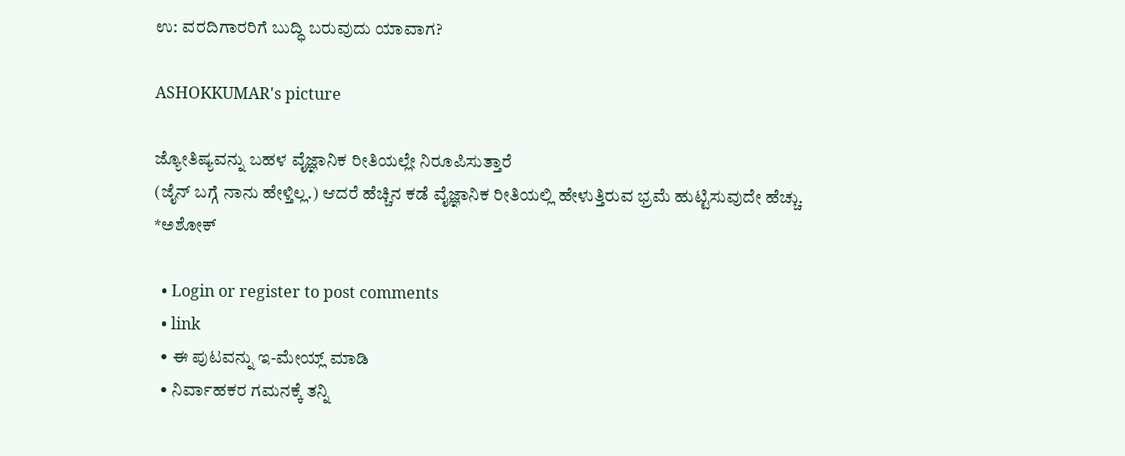ಉ: ವರದಿಗಾರರಿಗೆ ಬುದ್ಧಿ ಬರುವುದು ಯಾವಾಗ?

ASHOKKUMAR's picture

ಜ್ಯೋತಿಷ್ಯವನ್ನು ಬಹಳ ವೈಜ್ಞಾನಿಕ ರೀತಿಯಲ್ಲೇ ನಿರೂಪಿಸುತ್ತಾರೆ
(ಜೈನ್ ಬಗ್ಗೆ ನಾನು ಹೇಳ್ತಿಲ್ಲ.) ಆದರೆ ಹೆಚ್ಚಿನ ಕಡೆ ವೈಜ್ಞಾನಿಕ ರೀತಿಯಲ್ಲಿ ಹೇಳುತ್ತಿರುವ ಭ್ರಮೆ ಹುಟ್ಟಿಸುವುದೇ ಹೆಚ್ಚು.
*ಅಶೋಕ್

  • Login or register to post comments
  • link
  • ಈ ಪುಟವನ್ನು ಇ-ಮೇಯ್ಲ್ ಮಾಡಿ
  • ನಿರ್ವಾಹಕರ ಗಮನಕ್ಕೆ ತನ್ನಿ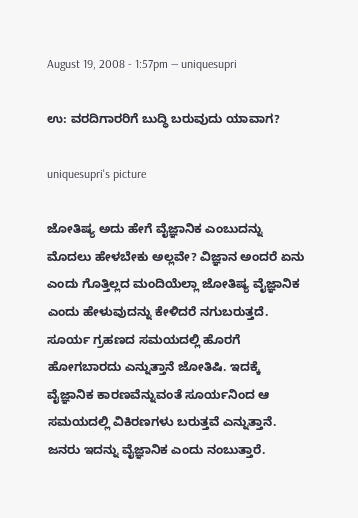August 19, 2008 - 1:57pm — uniquesupri

ಉ: ವರದಿಗಾರರಿಗೆ ಬುದ್ಧಿ ಬರುವುದು ಯಾವಾಗ?

uniquesupri's picture

ಜೋತಿಷ್ಯ ಅದು ಹೇಗೆ ವೈಜ್ಞಾನಿಕ ಎಂಬುದನ್ನು ಮೊದಲು ಹೇಳಬೇಕು ಅಲ್ಲವೇ? ವಿಜ್ಞಾನ ಅಂದರೆ ಏನು ಎಂದು ಗೊತ್ತಿಲ್ಲದ ಮಂದಿಯೆಲ್ಲಾ ಜೋತಿಷ್ಯ ವೈಜ್ಞಾನಿಕ ಎಂದು ಹೇಳುವುದನ್ನು ಕೇಳಿದರೆ ನಗುಬರುತ್ತದೆ.
ಸೂರ್ಯ ಗ್ರಹಣದ ಸಮಯದಲ್ಲಿ ಹೊರಗೆ ಹೋಗಬಾರದು ಎನ್ನುತ್ತಾನೆ ಜೋತಿಷಿ. ಇದಕ್ಕೆ ವೈಜ್ಞಾನಿಕ ಕಾರಣವೆನ್ನುವಂತೆ ಸೂರ್ಯನಿಂದ ಆ ಸಮಯದಲ್ಲಿ ವಿಕಿರಣಗಳು ಬರುತ್ತವೆ ಎನ್ನುತ್ತಾನೆ. ಜನರು ಇದನ್ನು ವೈಜ್ಞಾನಿಕ ಎಂದು ನಂಬುತ್ತಾರೆ.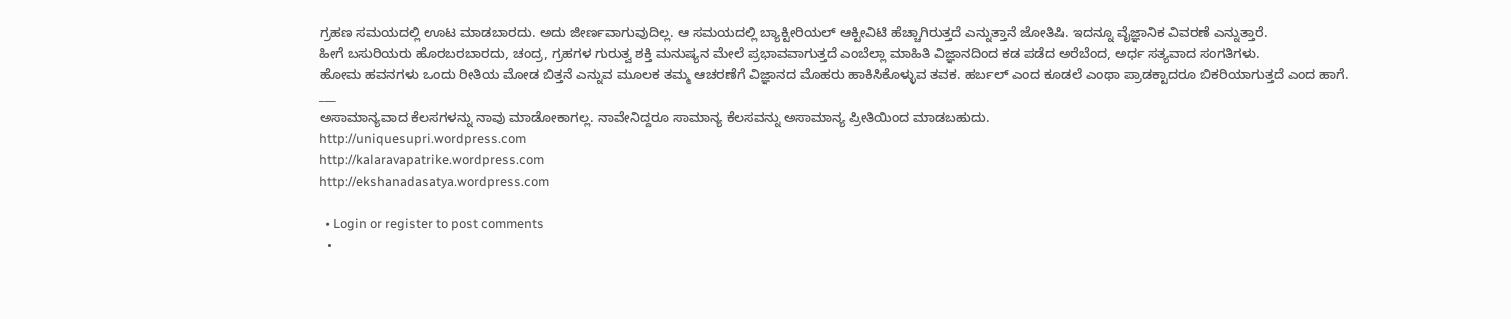ಗ್ರಹಣ ಸಮಯದಲ್ಲಿ ಊಟ ಮಾಡಬಾರದು. ಅದು ಜೀರ್ಣವಾಗುವುದಿಲ್ಲ. ಆ ಸಮಯದಲ್ಲಿ ಬ್ಯಾಕ್ಟೀರಿಯಲ್ ಆಕ್ಟೀವಿಟಿ ಹೆಚ್ಚಾಗಿರುತ್ತದೆ ಎನ್ನುತ್ತಾನೆ ಜೋತಿಷಿ. ಇದನ್ನೂ ವೈಜ್ಞಾನಿಕ ವಿವರಣೆ ಎನ್ನುತ್ತಾರೆ.
ಹೀಗೆ ಬಸುರಿಯರು ಹೊರಬರಬಾರದು, ಚಂದ್ರ, ಗ್ರಹಗಳ ಗುರುತ್ವ ಶಕ್ತಿ ಮನುಷ್ಯನ ಮೇಲೆ ಪ್ರಭಾವವಾಗುತ್ತದೆ ಎಂಬೆಲ್ಲಾ ಮಾಹಿತಿ ವಿಜ್ಞಾನದಿಂದ ಕಡ ಪಡೆದ ಅರೆಬೆಂದ, ಅರ್ಧ ಸತ್ಯವಾದ ಸಂಗತಿಗಳು.
ಹೋಮ ಹವನಗಳು ಒಂದು ರೀತಿಯ ಮೋಡ ಬಿತ್ತನೆ ಎನ್ನುವ ಮೂಲಕ ತಮ್ಮ ಆಚರಣೆಗೆ ವಿಜ್ಞಾನದ ಮೊಹರು ಹಾಕಿಸಿಕೊಳ್ಳುವ ತವಕ. ಹರ್ಬಲ್ ಎಂದ ಕೂಡಲೆ ಎಂಥಾ ಪ್ರಾಡಕ್ಟಾದರೂ ಬಿಕರಿಯಾಗುತ್ತದೆ ಎಂದ ಹಾಗೆ.
___
ಅಸಾಮಾನ್ಯವಾದ ಕೆಲಸಗಳನ್ನು ನಾವು ಮಾಡೋಕಾಗಲ್ಲ. ನಾವೇನಿದ್ದರೂ ಸಾಮಾನ್ಯ ಕೆಲಸವನ್ನು ಅಸಾಮಾನ್ಯ ಪ್ರೀತಿಯಿಂದ ಮಾಡಬಹುದು.
http://uniquesupri.wordpress.com
http://kalaravapatrike.wordpress.com
http://ekshanadasatya.wordpress.com

  • Login or register to post comments
  •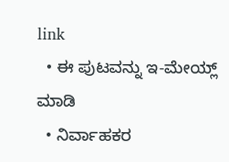link
  • ಈ ಪುಟವನ್ನು ಇ-ಮೇಯ್ಲ್ ಮಾಡಿ
  • ನಿರ್ವಾಹಕರ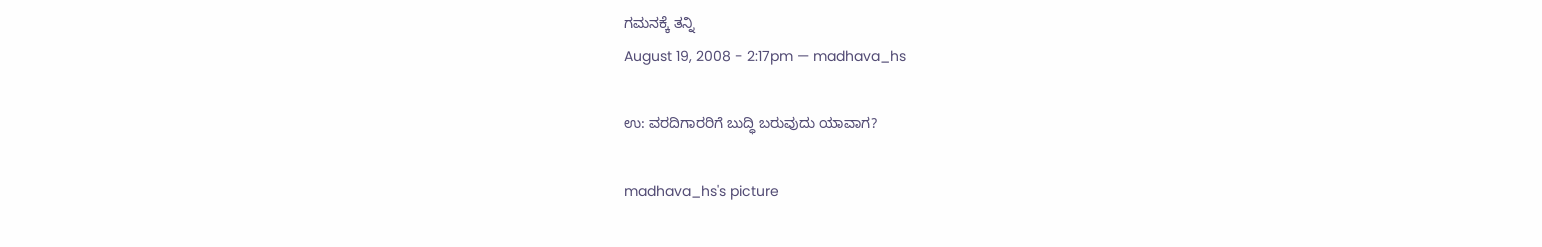ಗಮನಕ್ಕೆ ತನ್ನಿ
August 19, 2008 - 2:17pm — madhava_hs

ಉ: ವರದಿಗಾರರಿಗೆ ಬುದ್ಧಿ ಬರುವುದು ಯಾವಾಗ?

madhava_hs's picture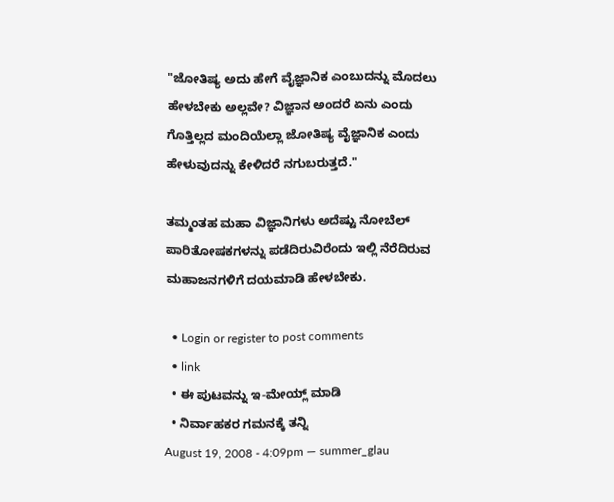"ಜೋತಿಷ್ಯ ಅದು ಹೇಗೆ ವೈಜ್ಞಾನಿಕ ಎಂಬುದನ್ನು ಮೊದಲು ಹೇಳಬೇಕು ಅಲ್ಲವೇ? ವಿಜ್ಞಾನ ಅಂದರೆ ಏನು ಎಂದು ಗೊತ್ತಿಲ್ಲದ ಮಂದಿಯೆಲ್ಲಾ ಜೋತಿಷ್ಯ ವೈಜ್ಞಾನಿಕ ಎಂದು ಹೇಳುವುದನ್ನು ಕೇಳಿದರೆ ನಗುಬರುತ್ತದೆ."

ತಮ್ಮಂತಹ ಮಹಾ ವಿಜ್ಞಾನಿಗಳು ಅದೆಷ್ಟು ನೋಬೆಲ್ ಪಾರಿತೋಷಕಗಳನ್ನು ಪಡೆದಿರುವಿರೆಂದು ಇಲ್ಲಿ ನೆರೆದಿರುವ ಮಹಾಜನಗಳಿಗೆ ದಯಮಾಡಿ ಹೇಳಬೇಕು.

  • Login or register to post comments
  • link
  • ಈ ಪುಟವನ್ನು ಇ-ಮೇಯ್ಲ್ ಮಾಡಿ
  • ನಿರ್ವಾಹಕರ ಗಮನಕ್ಕೆ ತನ್ನಿ
August 19, 2008 - 4:09pm — summer_glau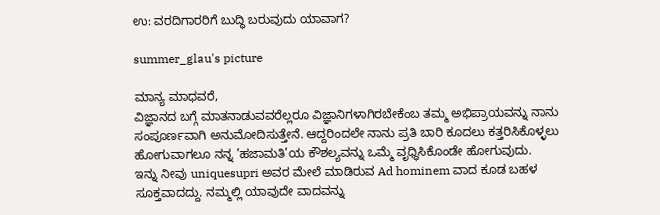ಉ: ವರದಿಗಾರರಿಗೆ ಬುದ್ಧಿ ಬರುವುದು ಯಾವಾಗ?

summer_glau's picture

ಮಾನ್ಯ ಮಾಧವರೆ,
ವಿಜ್ಞಾನದ ಬಗ್ಗೆ ಮಾತನಾಡುವವರೆಲ್ಲರೂ ವಿಜ್ಞಾನಿಗಳಾಗಿರಬೇಕೆಂಬ ತಮ್ಮ ಅಭಿಪ್ರಾಯವನ್ನು ನಾನು ಸಂಪೂರ್ಣವಾಗಿ ಅನುಮೋದಿಸುತ್ತೇನೆ. ಆದ್ದರಿಂದಲೇ ನಾನು ಪ್ರತಿ ಬಾರಿ ಕೂದಲು ಕತ್ತರಿಸಿಕೊಳ್ಳಲು ಹೋಗುವಾಗಲೂ ನನ್ನ ’ಹಜಾಮತಿ’ಯ ಕೌಶಲ್ಯವನ್ನು ಒಮ್ಮೆ ವೃಧ್ಧಿಸಿಕೊಂಡೇ ಹೋಗುವುದು.
ಇನ್ನು ನೀವು uniquesupri ಅವರ ಮೇಲೆ ಮಾಡಿರುವ Ad hominem ವಾದ ಕೂಡ ಬಹಳ ಸೂಕ್ತವಾದದ್ದು. ನಮ್ಮಲ್ಲಿ ಯಾವುದೇ ವಾದವನ್ನು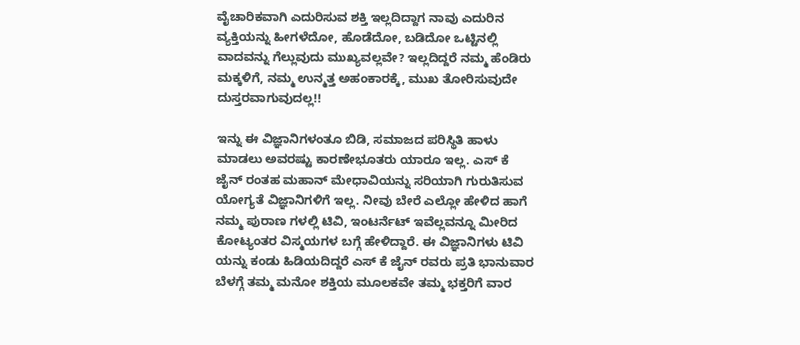ವೈಚಾರಿಕವಾಗಿ ಎದುರಿಸುವ ಶಕ್ತಿ ಇಲ್ಲದಿದ್ದಾಗ ನಾವು ಎದುರಿನ ವ್ಯಕ್ತಿಯನ್ನು ಹೀಗಳೆದೋ, ಹೊಡೆದೋ, ಬಡಿದೋ ಒಟ್ಟಿನಲ್ಲಿ ವಾದವನ್ನು ಗೆಲ್ಲುವುದು ಮುಖ್ಯವಲ್ಲವೇ? ಇಲ್ಲದಿದ್ದರೆ ನಮ್ಮ ಹೆಂಡಿರು ಮಕ್ಕಳಿಗೆ, ನಮ್ಮ ಉನ್ಮತ್ತ ಅಹಂಕಾರಕ್ಕೆ, ಮುಖ ತೋರಿಸುವುದೇ ದುಸ್ತರವಾಗುವುದಲ್ಲ!!

ಇನ್ನು ಈ ವಿಜ್ಞಾನಿಗಳಂತೂ ಬಿಡಿ, ಸಮಾಜದ ಪರಿಸ್ಥಿತಿ ಹಾಳು ಮಾಡಲು ಅವರಷ್ಟು ಕಾರಣೇಭೂತರು ಯಾರೂ ಇಲ್ಲ. ಎಸ್ ಕೆ ಜೈನ್ ರಂತಹ ಮಹಾನ್ ಮೇಧಾವಿಯನ್ನು ಸರಿಯಾಗಿ ಗುರುತಿಸುವ ಯೋಗ್ಯತೆ ವಿಜ್ಞಾನಿಗಳಿಗೆ ಇಲ್ಲ. ನೀವು ಬೇರೆ ಎಲ್ಲೋ ಹೇಳಿದ ಹಾಗೆ ನಮ್ಮ ಪುರಾಣ ಗಳಲ್ಲಿ ಟಿವಿ, ಇಂಟರ್ನೆಟ್ ಇವೆಲ್ಲವನ್ನೂ ಮೀರಿದ ಕೋಟ್ಯಂತರ ವಿಸ್ಮಯಗಳ ಬಗ್ಗೆ ಹೇಳಿದ್ದಾರೆ. ಈ ವಿಜ್ಞಾನಿಗಳು ಟಿವಿ ಯನ್ನು ಕಂಡು ಹಿಡಿಯದಿದ್ದರೆ ಎಸ್ ಕೆ ಜೈನ್ ರವರು ಪ್ರತಿ ಭಾನುವಾರ ಬೆಳಗ್ಗೆ ತಮ್ಮ ಮನೋ ಶಕ್ತಿಯ ಮೂಲಕವೇ ತಮ್ಮ ಭಕ್ತರಿಗೆ ವಾರ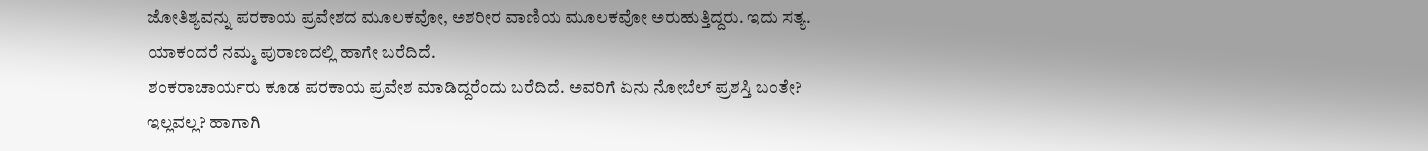ಜೋತಿಶ್ಯವನ್ನು ಪರಕಾಯ ಪ್ರವೇಶದ ಮೂಲಕವೋ, ಅಶರೀರ ವಾಣಿಯ ಮೂಲಕವೋ ಅರುಹುತ್ತಿದ್ದರು. ಇದು ಸತ್ಯ. ಯಾಕಂದರೆ ನಮ್ಮ ಪುರಾಣದಲ್ಲಿ ಹಾಗೇ ಬರೆದಿದೆ.
ಶಂಕರಾಚಾರ್ಯರು ಕೂಡ ಪರಕಾಯ ಪ್ರವೇಶ ಮಾಡಿದ್ದರೆಂದು ಬರೆದಿದೆ. ಅವರಿಗೆ ಏನು ನೋಬೆಲ್ ಪ್ರಶಸ್ತಿ ಬಂತೇ? ಇಲ್ಲವಲ್ಲ? ಹಾಗಾಗಿ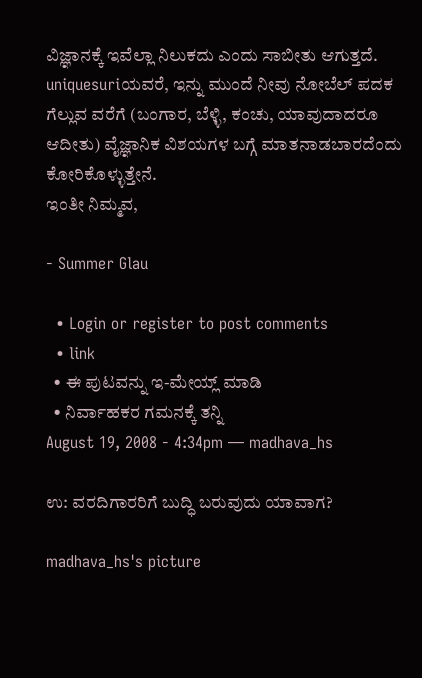ವಿಜ್ಞಾನಕ್ಕೆ ಇವೆಲ್ಲಾ ನಿಲುಕದು ಎಂದು ಸಾಬೀತು ಆಗುತ್ತದೆ.
uniquesuriಯವರೆ, ಇನ್ನು ಮುಂದೆ ನೀವು ನೋಬೆಲ್ ಪದಕ ಗೆಲ್ಲುವ ವರೆಗೆ (ಬಂಗಾರ, ಬೆಳ್ಳಿ, ಕಂಚು, ಯಾವುದಾದರೂ ಆದೀತು) ವೈಜ್ಞಾನಿಕ ವಿಶಯಗಳ ಬಗ್ಗೆ ಮಾತನಾಡಬಾರದೆಂದು ಕೋರಿಕೊಳ್ಳುತ್ತೇನೆ.
ಇಂತೀ ನಿಮ್ಮವ,

- Summer Glau

  • Login or register to post comments
  • link
  • ಈ ಪುಟವನ್ನು ಇ-ಮೇಯ್ಲ್ ಮಾಡಿ
  • ನಿರ್ವಾಹಕರ ಗಮನಕ್ಕೆ ತನ್ನಿ
August 19, 2008 - 4:34pm — madhava_hs

ಉ: ವರದಿಗಾರರಿಗೆ ಬುದ್ಧಿ ಬರುವುದು ಯಾವಾಗ?

madhava_hs's picture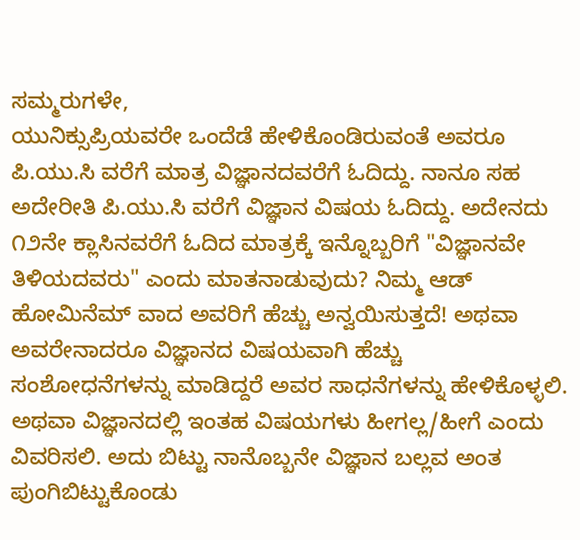ಸಮ್ಮರುಗಳೇ,
ಯುನಿಕ್ಸುಪ್ರಿಯವರೇ ಒಂದೆಡೆ ಹೇಳಿಕೊಂಡಿರುವಂತೆ ಅವರೂ ಪಿ.ಯು.ಸಿ ವರೆಗೆ ಮಾತ್ರ ವಿಜ್ಞಾನದವರೆಗೆ ಓದಿದ್ದು. ನಾನೂ ಸಹ ಅದೇರೀತಿ ಪಿ.ಯು.ಸಿ ವರೆಗೆ ವಿಜ್ಞಾನ ವಿಷಯ ಓದಿದ್ದು. ಅದೇನದು ೧೨ನೇ ಕ್ಲಾಸಿನವರೆಗೆ ಓದಿದ ಮಾತ್ರಕ್ಕೆ ಇನ್ನೊಬ್ಬರಿಗೆ "ವಿಜ್ಞಾನವೇ ತಿಳಿಯದವರು" ಎಂದು ಮಾತನಾಡುವುದು? ನಿಮ್ಮ ಆಡ್ ಹೋಮಿನೆಮ್ ವಾದ ಅವರಿಗೆ ಹೆಚ್ಚು ಅನ್ವಯಿಸುತ್ತದೆ! ಅಥವಾ ಅವರೇನಾದರೂ ವಿಜ್ಞಾನದ ವಿಷಯವಾಗಿ ಹೆಚ್ಚು ಸಂಶೋಧನೆಗಳನ್ನು ಮಾಡಿದ್ದರೆ ಅವರ ಸಾಧನೆಗಳನ್ನು ಹೇಳಿಕೊಳ್ಳಲಿ. ಅಥವಾ ವಿಜ್ಞಾನದಲ್ಲಿ ಇಂತಹ ವಿಷಯಗಳು ಹೀಗಲ್ಲ/ಹೀಗೆ ಎಂದು ವಿವರಿಸಲಿ. ಅದು ಬಿಟ್ಟು ನಾನೊಬ್ಬನೇ ವಿಜ್ಞಾನ ಬಲ್ಲವ ಅಂತ ಪುಂಗಿಬಿಟ್ಟುಕೊಂಡು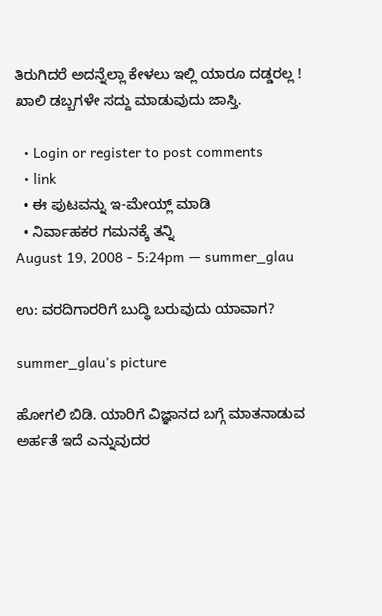ತಿರುಗಿದರೆ ಅದನ್ನೆಲ್ಲಾ ಕೇಳಲು ಇಲ್ಲಿ ಯಾರೂ ದಡ್ಡರಲ್ಲ ! ಖಾಲಿ ಡಬ್ಬಗಳೇ ಸದ್ದು ಮಾಡುವುದು ಜಾಸ್ತಿ.

  • Login or register to post comments
  • link
  • ಈ ಪುಟವನ್ನು ಇ-ಮೇಯ್ಲ್ ಮಾಡಿ
  • ನಿರ್ವಾಹಕರ ಗಮನಕ್ಕೆ ತನ್ನಿ
August 19, 2008 - 5:24pm — summer_glau

ಉ: ವರದಿಗಾರರಿಗೆ ಬುದ್ಧಿ ಬರುವುದು ಯಾವಾಗ?

summer_glau's picture

ಹೋಗಲಿ ಬಿಡಿ. ಯಾರಿಗೆ ವಿಜ್ಞಾನದ ಬಗ್ಗೆ ಮಾತನಾಡುವ ಅರ್ಹತೆ ಇದೆ ಎನ್ನುವುದರ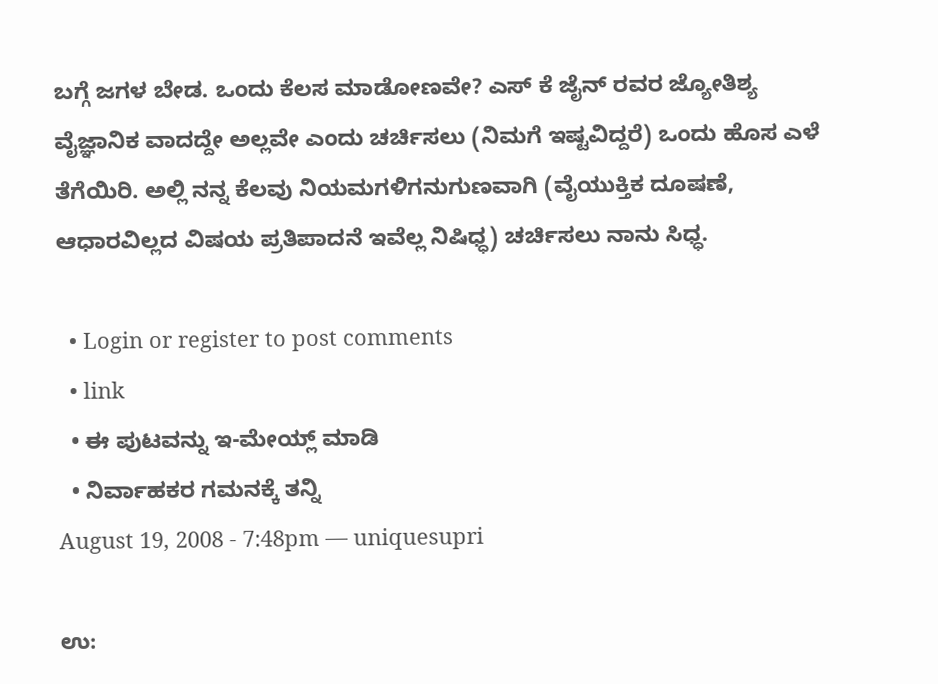ಬಗ್ಗೆ ಜಗಳ ಬೇಡ. ಒಂದು ಕೆಲಸ ಮಾಡೋಣವೇ? ಎಸ್ ಕೆ ಜೈನ್ ರವರ ಜ್ಯೋತಿಶ್ಯ ವೈಜ್ಞಾನಿಕ ವಾದದ್ದೇ ಅಲ್ಲವೇ ಎಂದು ಚರ್ಚಿಸಲು (ನಿಮಗೆ ಇಷ್ಟವಿದ್ದರೆ) ಒಂದು ಹೊಸ ಎಳೆ ತೆಗೆಯಿರಿ. ಅಲ್ಲಿ ನನ್ನ ಕೆಲವು ನಿಯಮಗಳಿಗನುಗುಣವಾಗಿ (ವೈಯುಕ್ತಿಕ ದೂಷಣೆ, ಆಧಾರವಿಲ್ಲದ ವಿಷಯ ಪ್ರತಿಪಾದನೆ ಇವೆಲ್ಲ ನಿಷಿಧ್ಧ) ಚರ್ಚಿಸಲು ನಾನು ಸಿಧ್ಧ.

  • Login or register to post comments
  • link
  • ಈ ಪುಟವನ್ನು ಇ-ಮೇಯ್ಲ್ ಮಾಡಿ
  • ನಿರ್ವಾಹಕರ ಗಮನಕ್ಕೆ ತನ್ನಿ
August 19, 2008 - 7:48pm — uniquesupri

ಉ: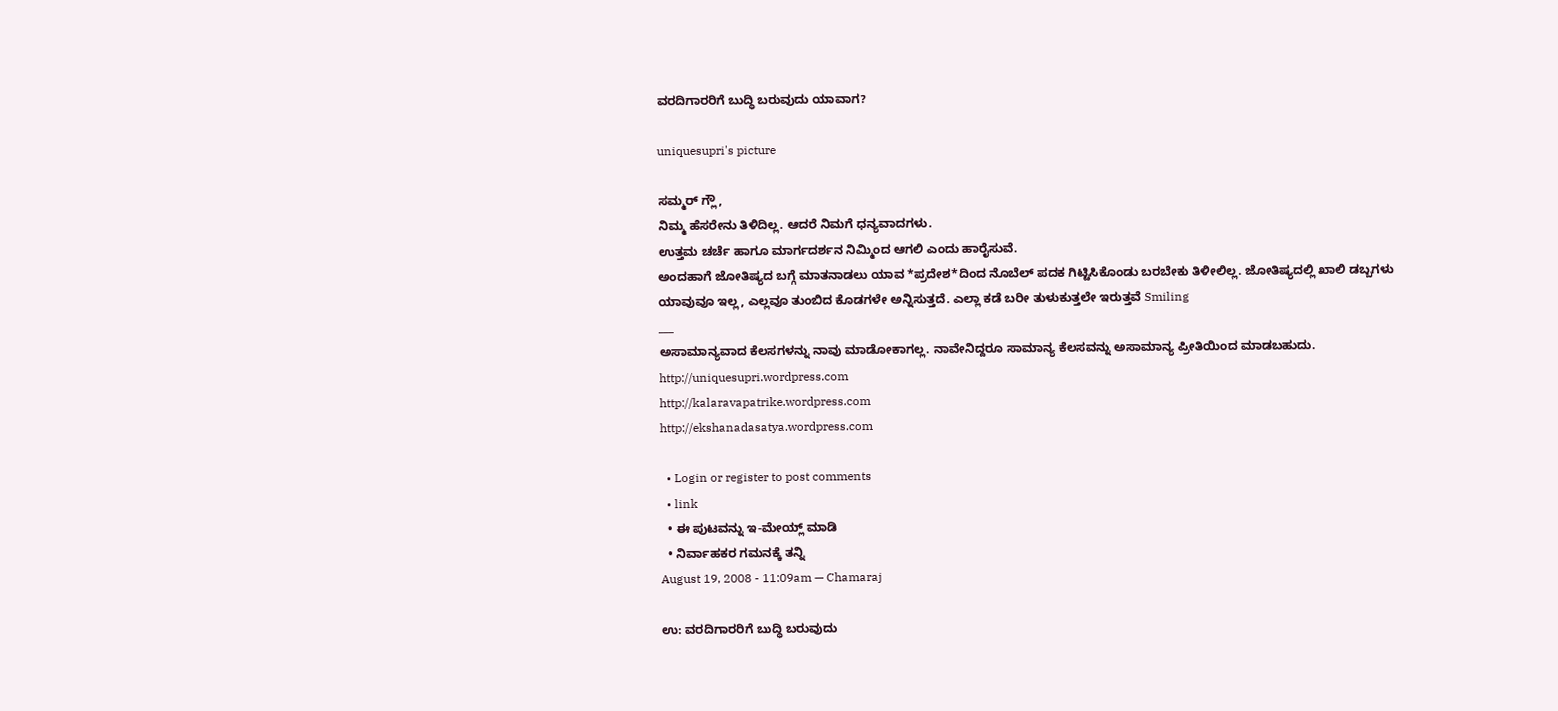ವರದಿಗಾರರಿಗೆ ಬುದ್ಧಿ ಬರುವುದು ಯಾವಾಗ?

uniquesupri's picture

ಸಮ್ಮರ್ ಗ್ಲೌ,
ನಿಮ್ಮ ಹೆಸರೇನು ತಿಳಿದಿಲ್ಲ. ಆದರೆ ನಿಮಗೆ ಧನ್ಯವಾದಗಳು.
ಉತ್ತಮ ಚರ್ಚೆ ಹಾಗೂ ಮಾರ್ಗದರ್ಶನ ನಿಮ್ಮಿಂದ ಆಗಲಿ ಎಂದು ಹಾರೈಸುವೆ.
ಅಂದಹಾಗೆ ಜೋತಿಷ್ಯದ ಬಗ್ಗೆ ಮಾತನಾಡಲು ಯಾವ *ಪ್ರದೇಶ*ದಿಂದ ನೊಬೆಲ್ ಪದಕ ಗಿಟ್ಟಿಸಿಕೊಂಡು ಬರಬೇಕು ತಿಳೀಲಿಲ್ಲ. ಜೋತಿಷ್ಯದಲ್ಲಿ ಖಾಲಿ ಡಬ್ಬಗಳು ಯಾವುವೂ ಇಲ್ಲ, ಎಲ್ಲವೂ ತುಂಬಿದ ಕೊಡಗಳೇ ಅನ್ನಿಸುತ್ತದೆ. ಎಲ್ಲಾ ಕಡೆ ಬರೀ ತುಳುಕುತ್ತಲೇ ಇರುತ್ತವೆ Smiling
___
ಅಸಾಮಾನ್ಯವಾದ ಕೆಲಸಗಳನ್ನು ನಾವು ಮಾಡೋಕಾಗಲ್ಲ. ನಾವೇನಿದ್ದರೂ ಸಾಮಾನ್ಯ ಕೆಲಸವನ್ನು ಅಸಾಮಾನ್ಯ ಪ್ರೀತಿಯಿಂದ ಮಾಡಬಹುದು.
http://uniquesupri.wordpress.com
http://kalaravapatrike.wordpress.com
http://ekshanadasatya.wordpress.com

  • Login or register to post comments
  • link
  • ಈ ಪುಟವನ್ನು ಇ-ಮೇಯ್ಲ್ ಮಾಡಿ
  • ನಿರ್ವಾಹಕರ ಗಮನಕ್ಕೆ ತನ್ನಿ
August 19, 2008 - 11:09am — Chamaraj

ಉ: ವರದಿಗಾರರಿಗೆ ಬುದ್ಧಿ ಬರುವುದು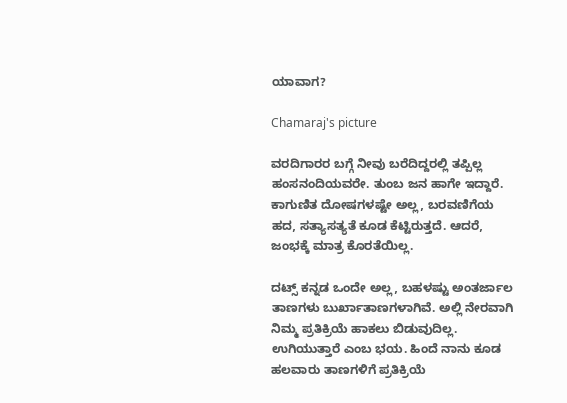ಯಾವಾಗ?

Chamaraj's picture

ವರದಿಗಾರರ ಬಗ್ಗೆ ನೀವು ಬರೆದಿದ್ದರಲ್ಲಿ ತಪ್ಪಿಲ್ಲ ಹಂಸನಂದಿಯವರೇ. ತುಂಬ ಜನ ಹಾಗೇ ಇದ್ದಾರೆ. ಕಾಗುಣಿತ ದೋಷಗಳಷ್ಟೇ ಅಲ್ಲ, ಬರವಣಿಗೆಯ ಹದ, ಸತ್ಯಾಸತ್ಯತೆ ಕೂಡ ಕೆಟ್ಟಿರುತ್ತದೆ. ಆದರೆ, ಜಂಭಕ್ಕೆ ಮಾತ್ರ ಕೊರತೆಯಿಲ್ಲ.

ದಟ್ಸ್‌ ಕನ್ನಡ ಒಂದೇ ಅಲ್ಲ, ಬಹಳಷ್ಟು ಅಂತರ್ಜಾಲ ತಾಣಗಳು ಬುರ್ಖಾತಾಣಗಳಾಗಿವೆ. ಅಲ್ಲಿ ನೇರವಾಗಿ ನಿಮ್ಮ ಪ್ರತಿಕ್ರಿಯೆ ಹಾಕಲು ಬಿಡುವುದಿಲ್ಲ. ಉಗಿಯುತ್ತಾರೆ ಎಂಬ ಭಯ. ಹಿಂದೆ ನಾನು ಕೂಡ ಹಲವಾರು ತಾಣಗಳಿಗೆ ಪ್ರತಿಕ್ರಿಯೆ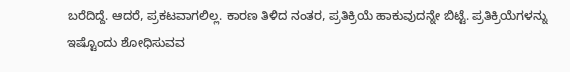ಬರೆದಿದ್ದೆ. ಆದರೆ, ಪ್ರಕಟವಾಗಲಿಲ್ಲ. ಕಾರಣ ತಿಳಿದ ನಂತರ, ಪ್ರತಿಕ್ರಿಯೆ ಹಾಕುವುದನ್ನೇ ಬಿಟ್ಟೆ. ಪ್ರತಿಕ್ರಿಯೆಗಳನ್ನು ಇಷ್ಟೊಂದು ಶೋಧಿಸುವವ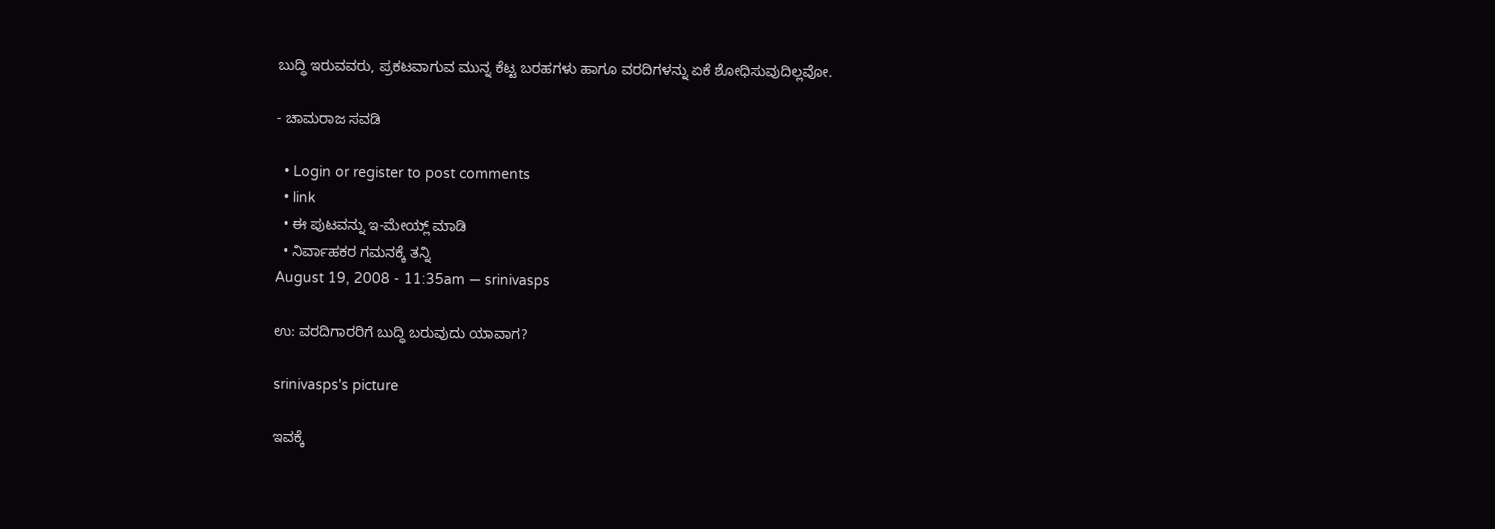ಬುದ್ಧಿ ಇರುವವರು, ಪ್ರಕಟವಾಗುವ ಮುನ್ನ ಕೆಟ್ಟ ಬರಹಗಳು ಹಾಗೂ ವರದಿಗಳನ್ನು ಏಕೆ ಶೋಧಿಸುವುದಿಲ್ಲವೋ.

- ಚಾಮರಾಜ ಸವಡಿ

  • Login or register to post comments
  • link
  • ಈ ಪುಟವನ್ನು ಇ-ಮೇಯ್ಲ್ ಮಾಡಿ
  • ನಿರ್ವಾಹಕರ ಗಮನಕ್ಕೆ ತನ್ನಿ
August 19, 2008 - 11:35am — srinivasps

ಉ: ವರದಿಗಾರರಿಗೆ ಬುದ್ಧಿ ಬರುವುದು ಯಾವಾಗ?

srinivasps's picture

ಇವಕ್ಕೆ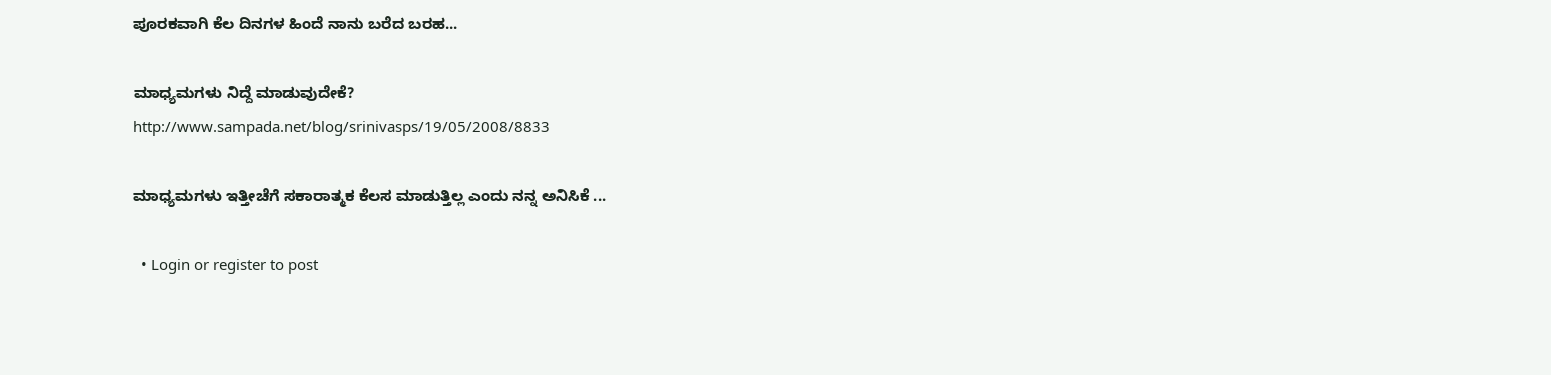ಪೂರಕವಾಗಿ ಕೆಲ ದಿನಗಳ ಹಿಂದೆ ನಾನು ಬರೆದ ಬರಹ...

ಮಾಧ್ಯಮಗಳು ನಿದ್ದೆ ಮಾಡುವುದೇಕೆ?
http://www.sampada.net/blog/srinivasps/19/05/2008/8833

ಮಾಧ್ಯಮಗಳು ಇತ್ತೀಚೆಗೆ ಸಕಾರಾತ್ಮಕ ಕೆಲಸ ಮಾಡುತ್ತಿಲ್ಲ ಎಂದು ನನ್ನ ಅನಿಸಿಕೆ ...

  • Login or register to post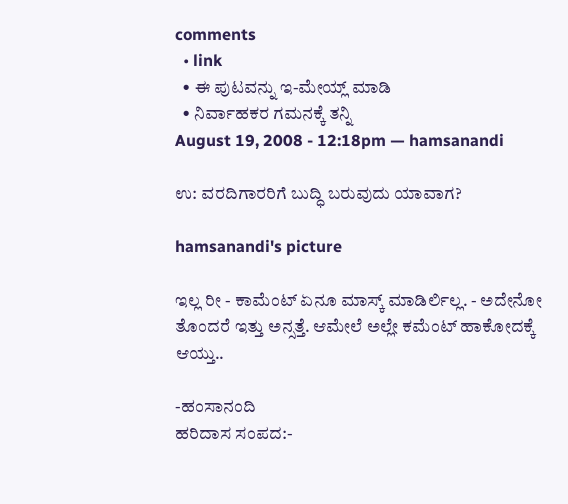comments
  • link
  • ಈ ಪುಟವನ್ನು ಇ-ಮೇಯ್ಲ್ ಮಾಡಿ
  • ನಿರ್ವಾಹಕರ ಗಮನಕ್ಕೆ ತನ್ನಿ
August 19, 2008 - 12:18pm — hamsanandi

ಉ: ವರದಿಗಾರರಿಗೆ ಬುದ್ಧಿ ಬರುವುದು ಯಾವಾಗ?

hamsanandi's picture

ಇಲ್ಲ ರೀ - ಕಾಮೆಂಟ್ ಏನೂ ಮಾಸ್ಕ್ ಮಾಡಿರ್ಲಿಲ್ಲ. - ಅದೇನೋ ತೊಂದರೆ ಇತ್ತು ಅನ್ಸತ್ತೆ. ಆಮೇಲೆ ಅಲ್ಲೇ ಕಮೆಂಟ್ ಹಾಕೋದಕ್ಕೆ ಆಯ್ತು..

-ಹಂಸಾನಂದಿ
ಹರಿದಾಸ ಸಂಪದ:-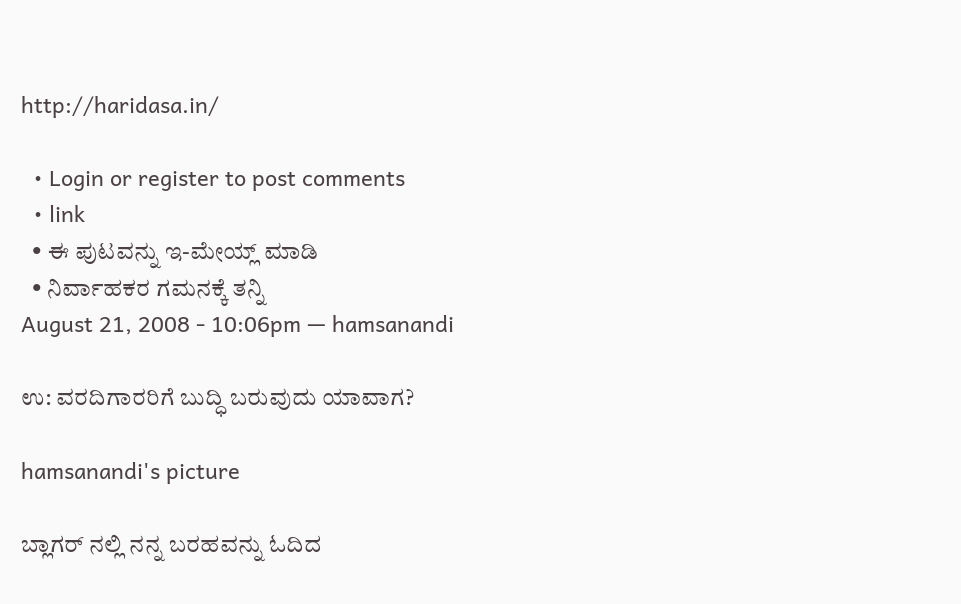http://haridasa.in/

  • Login or register to post comments
  • link
  • ಈ ಪುಟವನ್ನು ಇ-ಮೇಯ್ಲ್ ಮಾಡಿ
  • ನಿರ್ವಾಹಕರ ಗಮನಕ್ಕೆ ತನ್ನಿ
August 21, 2008 - 10:06pm — hamsanandi

ಉ: ವರದಿಗಾರರಿಗೆ ಬುದ್ಧಿ ಬರುವುದು ಯಾವಾಗ?

hamsanandi's picture

ಬ್ಲಾಗರ್ ನಲ್ಲಿ ನನ್ನ ಬರಹವನ್ನು ಓದಿದ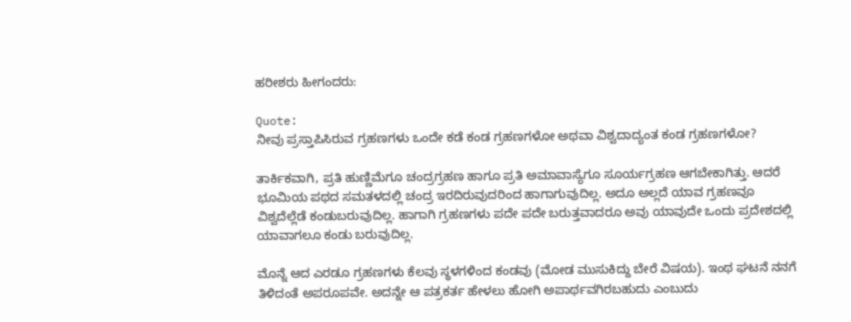ಹರೀಶರು ಹೀಗಂದರು:

Quote:
ನೀವು ಪ್ರಸ್ತಾಪಿಸಿರುವ ಗ್ರಹಣಗಳು ಒಂದೇ ಕಡೆ ಕಂಡ ಗ್ರಹಣಗಳೋ ಅಥವಾ ವಿಶ್ವದಾದ್ಯಂತ ಕಂಡ ಗ್ರಹಣಗಳೋ?

ತಾರ್ಕಿಕವಾಗಿ, ಪ್ರತಿ ಹುಣ್ಣಿಮೆಗೂ ಚಂದ್ರಗ್ರಹಣ ಹಾಗೂ ಪ್ರತಿ ಅಮಾವಾಸ್ಯೆಗೂ ಸೂರ್ಯಗ್ರಹಣ ಆಗಬೇಕಾಗಿತ್ತು. ಆದರೆ ಭೂಮಿಯ ಪಥದ ಸಮತಳದಲ್ಲಿ ಚಂದ್ರ ಇರದಿರುವುದರಿಂದ ಹಾಗಾಗುವುದಿಲ್ಲ. ಅದೂ ಅಲ್ಲದೆ ಯಾವ ಗ್ರಹಣವೂ ವಿಶ್ವದೆಲ್ಲೆಡೆ ಕಂಡುಬರುವುದಿಲ್ಲ. ಹಾಗಾಗಿ ಗ್ರಹಣಗಳು ಪದೇ ಪದೇ ಬರುತ್ತವಾದರೂ ಅವು ಯಾವುದೇ ಒಂದು ಪ್ರದೇಶದಲ್ಲಿ ಯಾವಾಗಲೂ ಕಂಡು ಬರುವುದಿಲ್ಲ.

ಮೊನ್ನೆ ಆದ ಎರಡೂ ಗ್ರಹಣಗಳು ಕೆಲವು ಸ್ಥಳಗಳಿಂದ ಕಂಡವು (ಮೋಡ ಮುಸುಕಿದ್ದು ಬೇರೆ ವಿಷಯ). ಇಂಥ ಘಟನೆ ನನಗೆ ತಿಳಿದಂತೆ ಅಪರೂಪವೇ. ಅದನ್ನೇ ಆ ಪತ್ರಕರ್ತ ಹೇಳಲು ಹೋಗಿ ಅಪಾರ್ಥವಗಿರಬಹುದು ಎಂಬುದು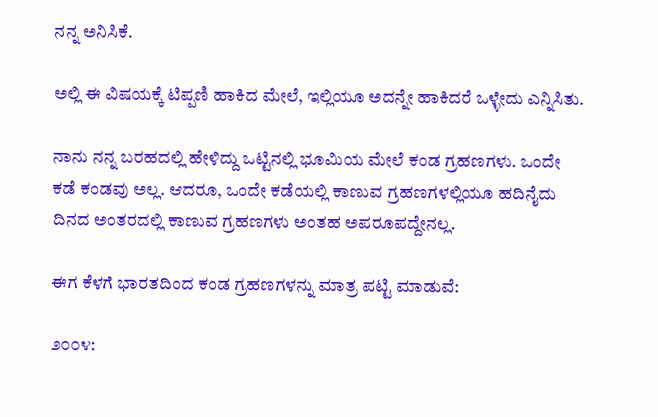ನನ್ನ ಅನಿಸಿಕೆ.

ಅಲ್ಲಿ ಈ ವಿಷಯಕ್ಕೆ ಟಿಪ್ಪಣಿ ಹಾಕಿದ ಮೇಲೆ, ಇಲ್ಲಿಯೂ ಅದನ್ನೇ ಹಾಕಿದರೆ ಒಳ್ಳೇದು ಎನ್ನಿಸಿತು.

ನಾನು ನನ್ನ ಬರಹದಲ್ಲಿ ಹೇಳಿದ್ದು ಒಟ್ಟಿನಲ್ಲಿ ಭೂಮಿಯ ಮೇಲೆ ಕಂಡ ಗ್ರಹಣಗಳು. ಒಂದೇ ಕಡೆ ಕಂಡವು ಅಲ್ಲ. ಆದರೂ, ಒಂದೇ ಕಡೆಯಲ್ಲಿ ಕಾಣುವ ಗ್ರಹಣಗಳಲ್ಲಿಯೂ ಹದಿನೈದು ದಿನದ ಅಂತರದಲ್ಲಿ ಕಾಣುವ ಗ್ರಹಣಗಳು ಅಂತಹ ಅಪರೂಪದ್ದೇನಲ್ಲ.

ಈಗ ಕೆಳಗೆ ಭಾರತದಿಂದ ಕಂಡ ಗ್ರಹಣಗಳನ್ನು ಮಾತ್ರ ಪಟ್ಟಿ ಮಾಡುವೆ:

೨೦೦೪: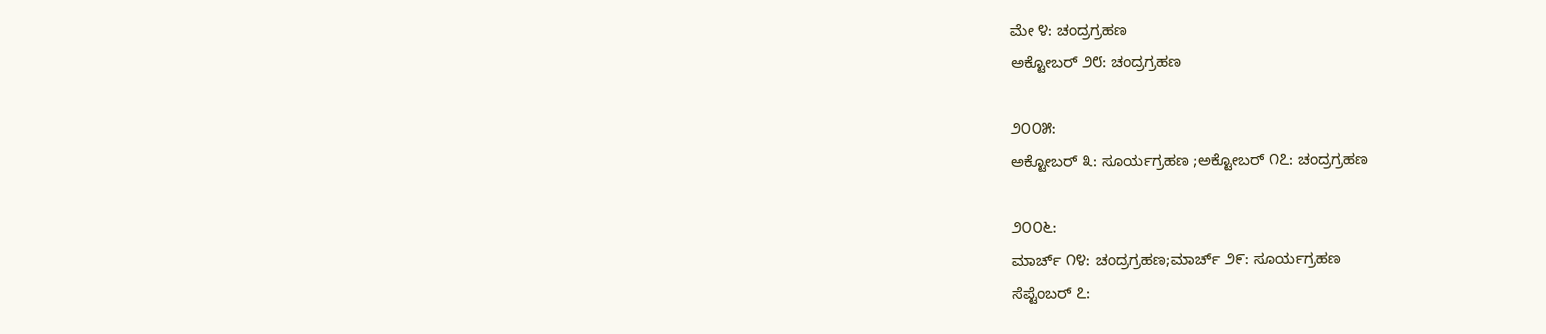ಮೇ ೪: ಚಂದ್ರಗ್ರಹಣ
ಅಕ್ಟೋಬರ್ ೨೮: ಚಂದ್ರಗ್ರಹಣ

೨೦೦೫:
ಅಕ್ಟೋಬರ್ ೩: ಸೂರ್ಯಗ್ರಹಣ ;ಅಕ್ಟೋಬರ್ ೧೭: ಚಂದ್ರಗ್ರಹಣ

೨೦೦೬:
ಮಾರ್ಚ್ ೧೪: ಚಂದ್ರಗ್ರಹಣ;ಮಾರ್ಚ್ ೨೯: ಸೂರ್ಯಗ್ರಹಣ
ಸೆಪ್ಟೆಂಬರ್ ೭: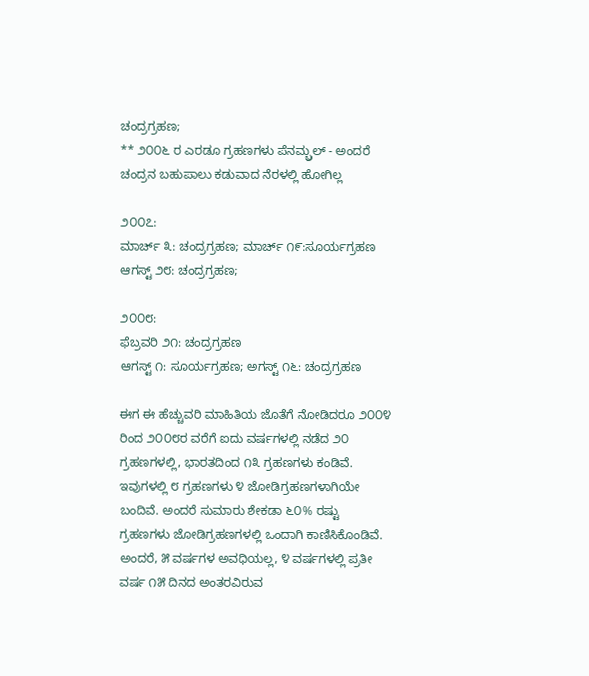ಚಂದ್ರಗ್ರಹಣ;
** ೨೦೦೬ ರ ಎರಡೂ ಗ್ರಹಣಗಳು ಪೆನಮ್ಬ್ರಲ್ - ಅಂದರೆ ಚಂದ್ರನ ಬಹುಪಾಲು ಕಡುವಾದ ನೆರಳಲ್ಲಿ ಹೋಗಿಲ್ಲ

೨೦೦೭:
ಮಾರ್ಚ್ ೩: ಚಂದ್ರಗ್ರಹಣ; ಮಾರ್ಚ್ ೧೯:ಸೂರ್ಯಗ್ರಹಣ
ಆಗಸ್ಟ್ ೨೮: ಚಂದ್ರಗ್ರಹಣ;

೨೦೦೮:
ಫೆಬ್ರವರಿ ೨೧: ಚಂದ್ರಗ್ರಹಣ
ಆಗಸ್ಟ್ ೧: ಸೂರ್ಯಗ್ರಹಣ; ಅಗಸ್ಟ್ ೧೬: ಚಂದ್ರಗ್ರಹಣ

ಈಗ ಈ ಹೆಚ್ಚುವರಿ ಮಾಹಿತಿಯ ಜೊತೆಗೆ ನೋಡಿದರೂ ೨೦೦೪ ರಿಂದ ೨೦೦೮ರ ವರೆಗೆ ಐದು ವರ್ಷಗಳಲ್ಲಿ ನಡೆದ ೨೦ ಗ್ರಹಣಗಳಲ್ಲಿ, ಭಾರತದಿಂದ ೧೩ ಗ್ರಹಣಗಳು ಕಂಡಿವೆ. ಇವುಗಳಲ್ಲಿ ೮ ಗ್ರಹಣಗಳು ೪ ಜೋಡಿಗ್ರಹಣಗಳಾಗಿಯೇ ಬಂದಿವೆ. ಅಂದರೆ ಸುಮಾರು ಶೇಕಡಾ ೬೦% ರಷ್ಟು ಗ್ರಹಣಗಳು ಜೋಡಿಗ್ರಹಣಗಳಲ್ಲಿ ಒಂದಾಗಿ ಕಾಣಿಸಿಕೊಂಡಿವೆ. ಅಂದರೆ, ೫ ವರ್ಷಗಳ ಅವಧಿಯಲ್ಲ, ೪ ವರ್ಷಗಳಲ್ಲಿ ಪ್ರತೀ ವರ್ಷ ೧೫ ದಿನದ ಅಂತರವಿರುವ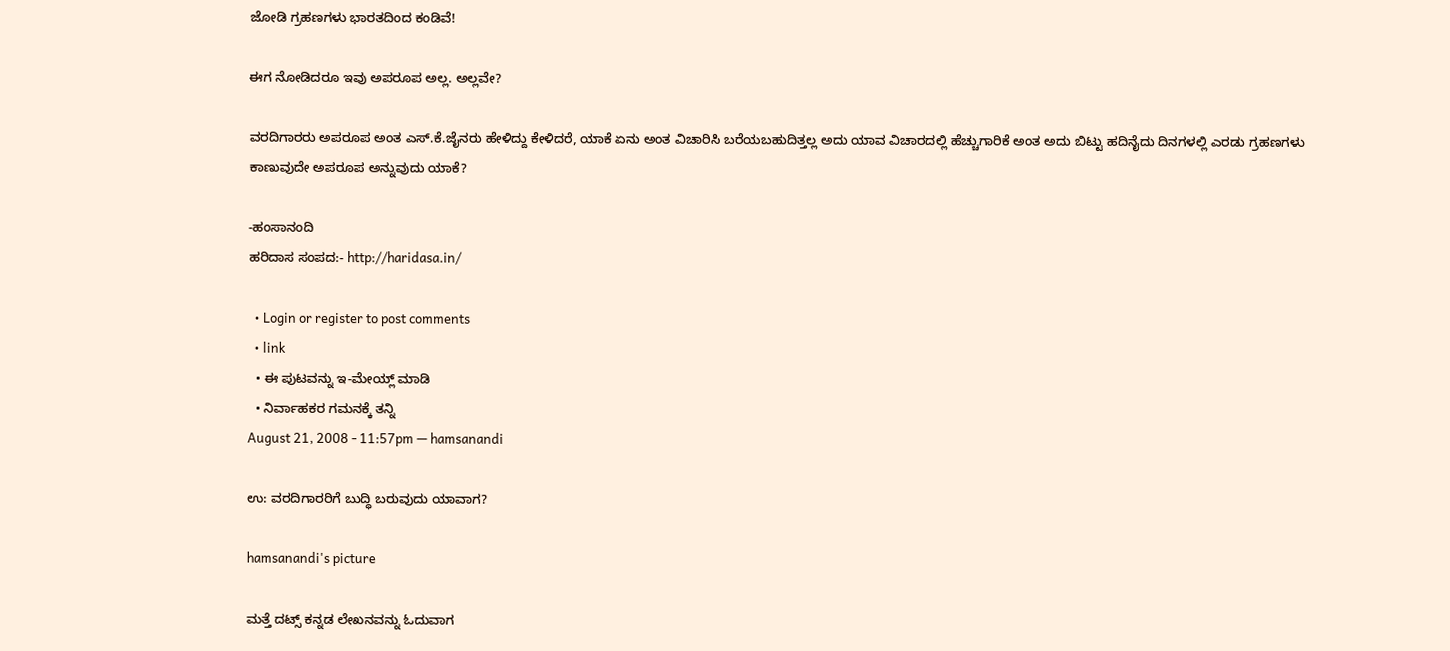ಜೋಡಿ ಗ್ರಹಣಗಳು ಭಾರತದಿಂದ ಕಂಡಿವೆ!

ಈಗ ನೋಡಿದರೂ ಇವು ಅಪರೂಪ ಅಲ್ಲ. ಅಲ್ಲವೇ?

ವರದಿಗಾರರು ಅಪರೂಪ ಅಂತ ಎಸ್.ಕೆ.ಜೈನರು ಹೇಳಿದ್ದು ಕೇಳಿದರೆ, ಯಾಕೆ ಏನು ಅಂತ ವಿಚಾರಿಸಿ ಬರೆಯಬಹುದಿತ್ತಲ್ಲ ಅದು ಯಾವ ವಿಚಾರದಲ್ಲಿ ಹೆಚ್ಚುಗಾರಿಕೆ ಅಂತ ಅದು ಬಿಟ್ಟು ಹದಿನೈದು ದಿನಗಳಲ್ಲಿ ಎರಡು ಗ್ರಹಣಗಳು ಕಾಣುವುದೇ ಅಪರೂಪ ಅನ್ನುವುದು ಯಾಕೆ?

-ಹಂಸಾನಂದಿ
ಹರಿದಾಸ ಸಂಪದ:- http://haridasa.in/

  • Login or register to post comments
  • link
  • ಈ ಪುಟವನ್ನು ಇ-ಮೇಯ್ಲ್ ಮಾಡಿ
  • ನಿರ್ವಾಹಕರ ಗಮನಕ್ಕೆ ತನ್ನಿ
August 21, 2008 - 11:57pm — hamsanandi

ಉ: ವರದಿಗಾರರಿಗೆ ಬುದ್ಧಿ ಬರುವುದು ಯಾವಾಗ?

hamsanandi's picture

ಮತ್ತೆ ದಟ್ಸ್ ಕನ್ನಡ ಲೇಖನವನ್ನು ಓದುವಾಗ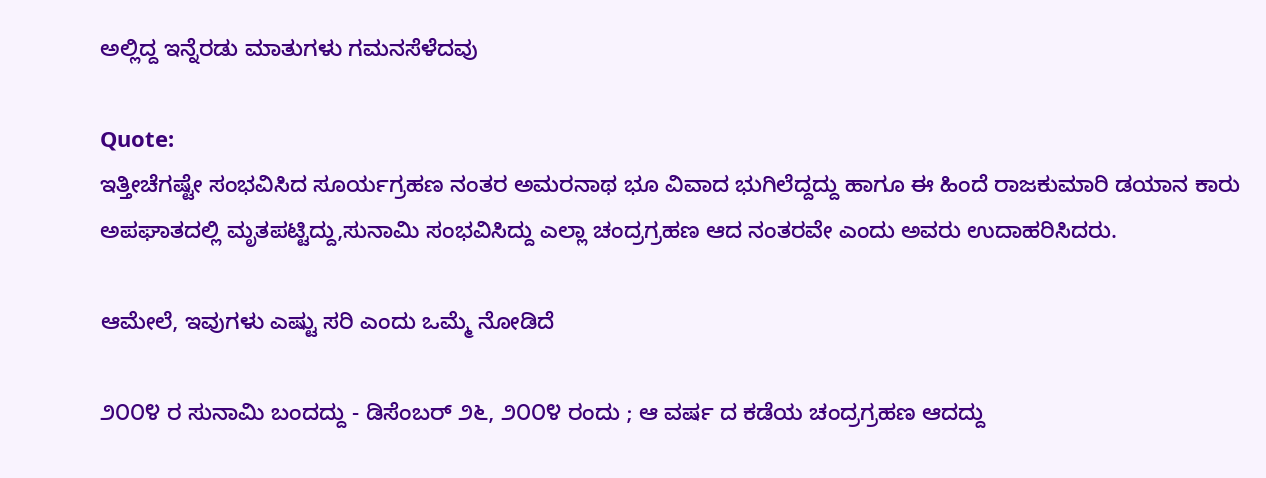ಅಲ್ಲಿದ್ದ ಇನ್ನೆರಡು ಮಾತುಗಳು ಗಮನಸೆಳೆದವು

Quote:
ಇತ್ತೀಚೆಗಷ್ಟೇ ಸಂಭವಿಸಿದ ಸೂರ್ಯಗ್ರಹಣ ನಂತರ ಅಮರನಾಥ ಭೂ ವಿವಾದ ಭುಗಿಲೆದ್ದದ್ದು ಹಾಗೂ ಈ ಹಿಂದೆ ರಾಜಕುಮಾರಿ ಡಯಾನ ಕಾರು ಅಪಘಾತದಲ್ಲಿ ಮೃತಪಟ್ಟಿದ್ದು,ಸುನಾಮಿ ಸಂಭವಿಸಿದ್ದು ಎಲ್ಲಾ ಚಂದ್ರಗ್ರಹಣ ಆದ ನಂತರವೇ ಎಂದು ಅವರು ಉದಾಹರಿಸಿದರು.

ಆಮೇಲೆ, ಇವುಗಳು ಎಷ್ಟು ಸರಿ ಎಂದು ಒಮ್ಮೆ ನೋಡಿದೆ

೨೦೦೪ ರ ಸುನಾಮಿ ಬಂದದ್ದು - ಡಿಸೆಂಬರ್ ೨೬, ೨೦೦೪ ರಂದು ; ಆ ವರ್ಷ ದ ಕಡೆಯ ಚಂದ್ರಗ್ರಹಣ ಆದದ್ದು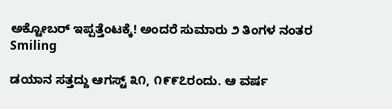ಅಕ್ಟೋಬರ್ ಇಪ್ಪತ್ತೆಂಟಕ್ಕೆ! ಅಂದರೆ ಸುಮಾರು ೨ ತಿಂಗಳ ನಂತರ Smiling

ಡಯಾನ ಸತ್ತದ್ದು ಆಗಸ್ಟ್ ೩೧, ೧೯೯೭ರಂದು. ಆ ವರ್ಷ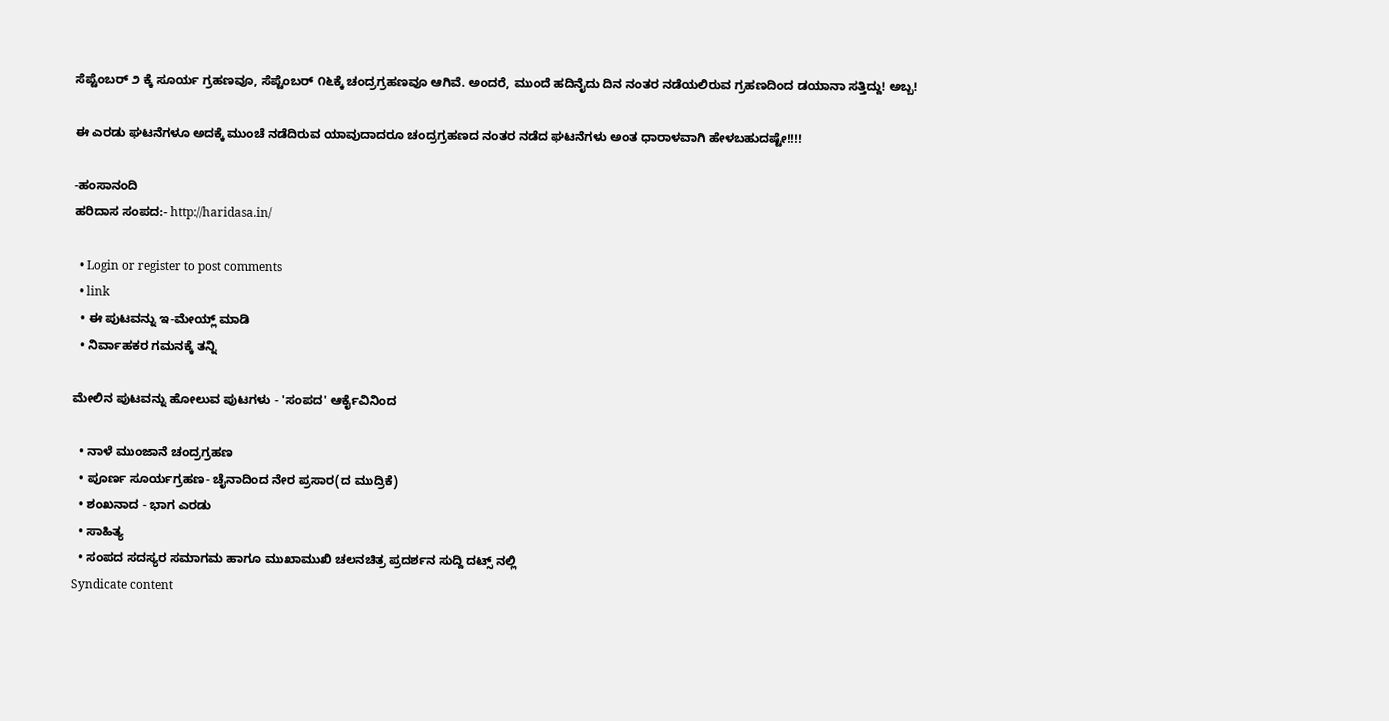ಸೆಪ್ಟೆಂಬರ್ ೨ ಕ್ಕೆ ಸೂರ್ಯ ಗ್ರಹಣವೂ, ಸೆಪ್ಟೆಂಬರ್ ೧೬ಕ್ಕೆ ಚಂದ್ರಗ್ರಹಣವೂ ಆಗಿವೆ. ಅಂದರೆ, ಮುಂದೆ ಹದಿನೈದು ದಿನ ನಂತರ ನಡೆಯಲಿರುವ ಗ್ರಹಣದಿಂದ ಡಯಾನಾ ಸತ್ತಿದ್ದು! ಅಬ್ಬ!

ಈ ಎರಡು ಘಟನೆಗಳೂ ಅದಕ್ಕೆ ಮುಂಚೆ ನಡೆದಿರುವ ಯಾವುದಾದರೂ ಚಂದ್ರಗ್ರಹಣದ ನಂತರ ನಡೆದ ಘಟನೆಗಳು ಅಂತ ಧಾರಾಳವಾಗಿ ಹೇಳಬಹುದಷ್ಟೇ!!!!

-ಹಂಸಾನಂದಿ
ಹರಿದಾಸ ಸಂಪದ:- http://haridasa.in/

  • Login or register to post comments
  • link
  • ಈ ಪುಟವನ್ನು ಇ-ಮೇಯ್ಲ್ ಮಾಡಿ
  • ನಿರ್ವಾಹಕರ ಗಮನಕ್ಕೆ ತನ್ನಿ

ಮೇಲಿನ ಪುಟವನ್ನು ಹೋಲುವ ಪುಟಗಳು - 'ಸಂಪದ' ಆರ್ಕೈವಿನಿಂದ

  • ನಾಳೆ ಮುಂಜಾನೆ ಚಂದ್ರಗ್ರಹಣ
  • ಪೂರ್ಣ ಸೂರ್ಯಗ್ರಹಣ- ಚೈನಾದಿಂದ ನೇರ ಪ್ರಸಾರ(ದ ಮುದ್ರಿಕೆ)
  • ಶಂಖನಾದ - ಭಾಗ ಎರಡು
  • ಸಾಹಿತ್ಯ
  • ಸಂಪದ ಸದಸ್ಯರ ಸಮಾಗಮ ಹಾಗೂ ಮುಖಾಮುಖಿ ಚಲನಚಿತ್ರ ಪ್ರದರ್ಶನ ಸುದ್ದಿ ದಟ್ಸ್ ನಲ್ಲಿ
Syndicate content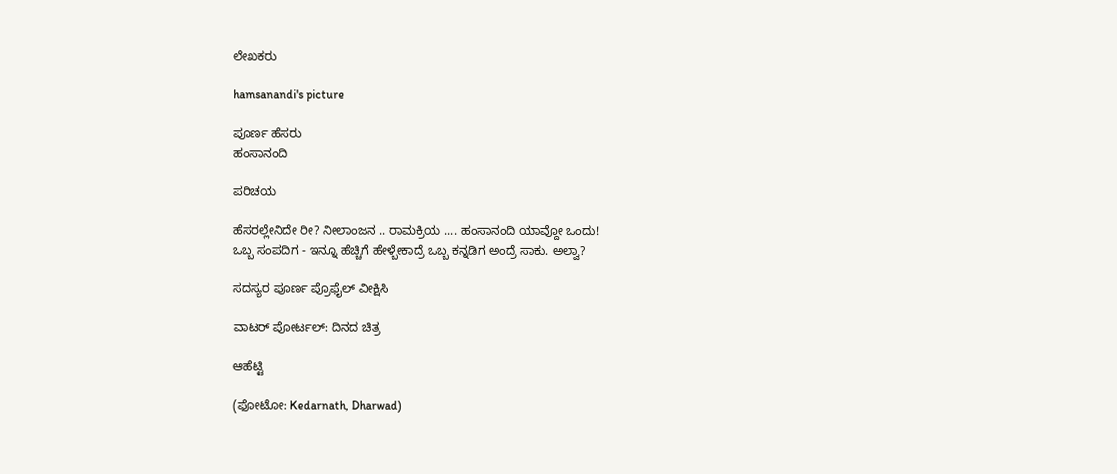ಲೇಖಕರು

hamsanandi's picture

ಪೂರ್ಣ ಹೆಸರು
ಹಂಸಾನಂದಿ

ಪರಿಚಯ

ಹೆಸರಲ್ಲೇನಿದೇ ರೀ? ನೀಲಾಂಜನ .. ರಾಮಕ್ರಿಯ .... ಹಂಸಾನಂದಿ ಯಾವ್ದೋ ಒಂದು!
ಒಬ್ಬ ಸಂಪದಿಗ - ಇನ್ನೂ ಹೆಚ್ಚಿಗೆ ಹೇಳ್ಬೇಕಾದ್ರೆ ಒಬ್ಬ ಕನ್ನಡಿಗ ಅಂದ್ರೆ ಸಾಕು. ಅಲ್ವಾ?

ಸದಸ್ಯರ ಪೂರ್ಣ ಪ್ರೊಫೈಲ್ ವೀಕ್ಷಿಸಿ

ವಾಟರ್ ಪೋರ್ಟಲ್: ದಿನದ ಚಿತ್ರ

ಆಹೆಟ್ಟಿ

(ಫೋಟೋ: Kedarnath, Dharwad)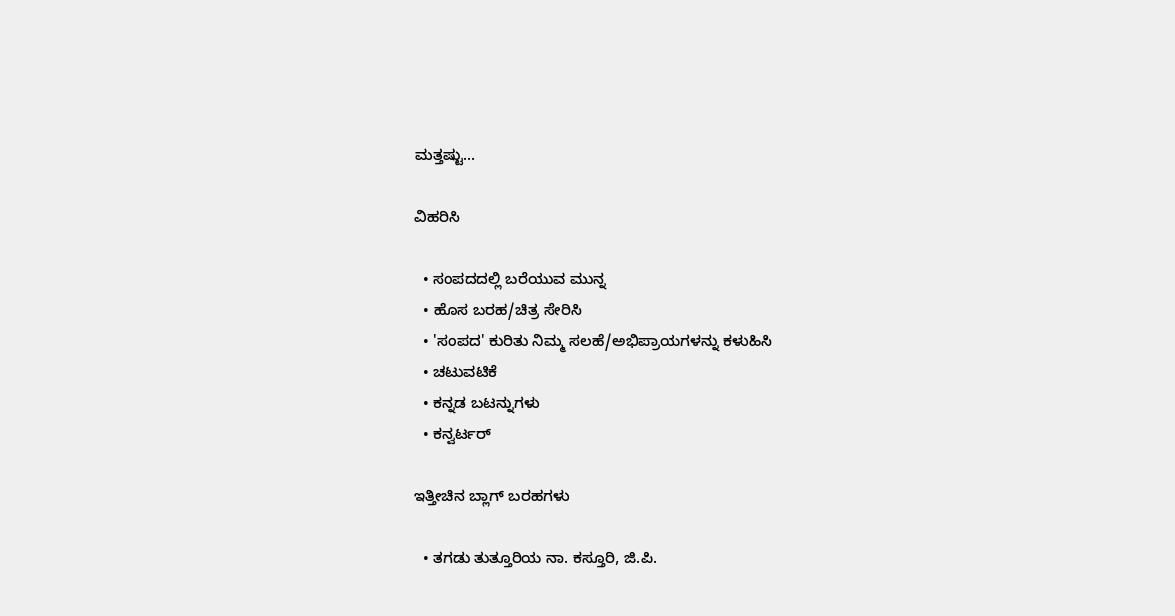ಮತ್ತಷ್ಟು...

ವಿಹರಿಸಿ

  • ಸಂಪದದಲ್ಲಿ ಬರೆಯುವ ಮುನ್ನ
  • ಹೊಸ ಬರಹ/ಚಿತ್ರ ಸೇರಿಸಿ
  • 'ಸಂಪದ' ಕುರಿತು ನಿಮ್ಮ ಸಲಹೆ/ಅಭಿಪ್ರಾಯಗಳನ್ನು ಕಳುಹಿಸಿ
  • ಚಟುವಟಿಕೆ
  • ಕನ್ನಡ ಬಟನ್ನುಗಳು
  • ಕನ್ವರ್ಟರ್

ಇತ್ತೀಚಿನ ಬ್ಲಾಗ್ ಬರಹಗಳು

  • ತಗಡು ತುತ್ತೂರಿಯ ನಾ. ಕಸ್ತೂರಿ, ಜಿ.ಪಿ.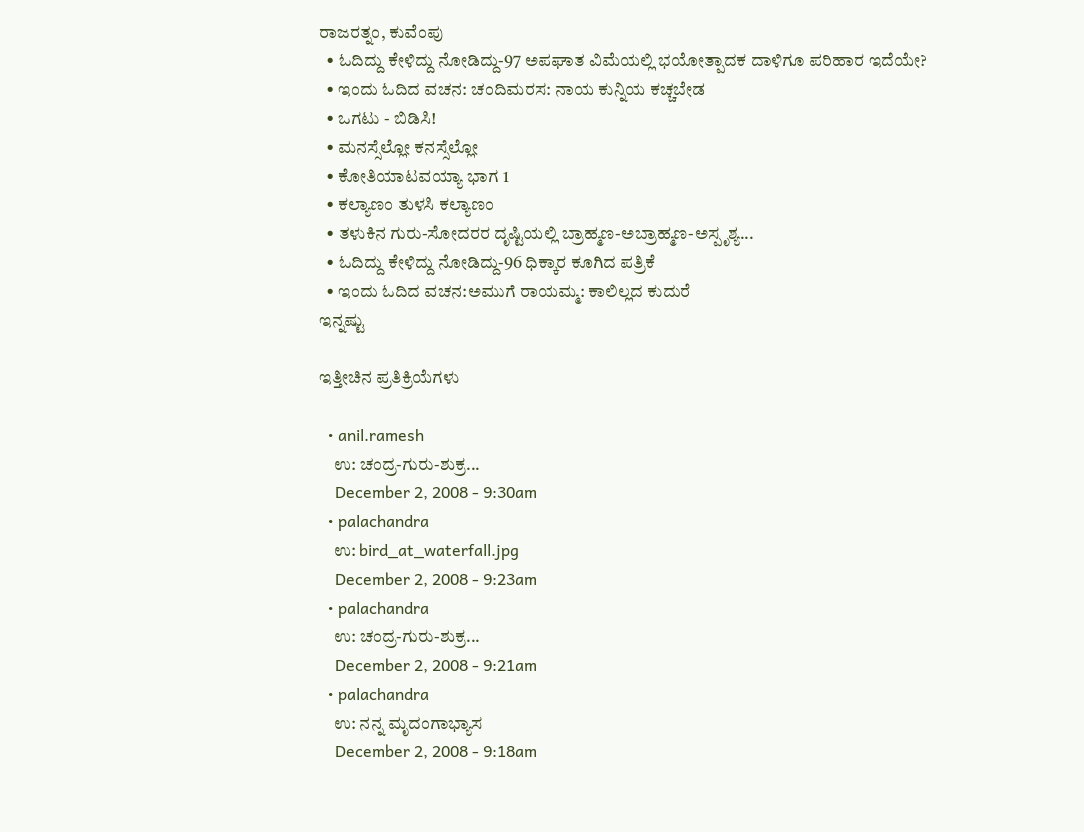ರಾಜರತ್ನಂ, ಕುವೆಂಪು
  • ಓದಿದ್ದು ಕೇಳಿದ್ದು ನೋಡಿದ್ದು-97 ಅಪಘಾತ ವಿಮೆಯಲ್ಲಿ ಭಯೋತ್ಪಾದಕ ದಾಳಿಗೂ ಪರಿಹಾರ ಇದೆಯೇ?
  • ಇಂದು ಓದಿದ ವಚನ: ಚಂದಿಮರಸ: ನಾಯ ಕುನ್ನಿಯ ಕಚ್ಚಬೇಡ
  • ಒಗಟು - ಬಿಡಿಸಿ!
  • ಮನಸ್ಸೆಲ್ಲೋ ಕನಸ್ಸೆಲ್ಲೋ
  • ಕೋತಿಯಾಟವಯ್ಯಾ ಭಾಗ 1
  • ಕಲ್ಯಾಣಂ ತುಳಸಿ ಕಲ್ಯಾಣಂ
  • ತಳುಕಿನ ಗುರು-ಸೋದರರ ದೃಷ್ಟಿಯಲ್ಲಿ ಬ್ರಾಹ್ಮಣ-ಅಬ್ರಾಹ್ಮಣ-ಅಸ್ಪೃಶ್ಯ...
  • ಓದಿದ್ದು ಕೇಳಿದ್ದು ನೋಡಿದ್ದು-96 ಧಿಕ್ಕಾರ ಕೂಗಿದ ಪತ್ರಿಕೆ
  • ಇಂದು ಓದಿದ ವಚನ:ಅಮುಗೆ ರಾಯಮ್ಮ: ಕಾಲಿಲ್ಲದ ಕುದುರೆ
ಇನ್ನಷ್ಟು

ಇತ್ತೀಚಿನ ಪ್ರತಿಕ್ರಿಯೆಗಳು

  • anil.ramesh
    ಉ: ಚಂದ್ರ-ಗುರು-ಶುಕ್ರ...
    December 2, 2008 - 9:30am
  • palachandra
    ಉ: bird_at_waterfall.jpg
    December 2, 2008 - 9:23am
  • palachandra
    ಉ: ಚಂದ್ರ-ಗುರು-ಶುಕ್ರ...
    December 2, 2008 - 9:21am
  • palachandra
    ಉ: ನನ್ನ ಮೃದಂಗಾಭ್ಯಾಸ
    December 2, 2008 - 9:18am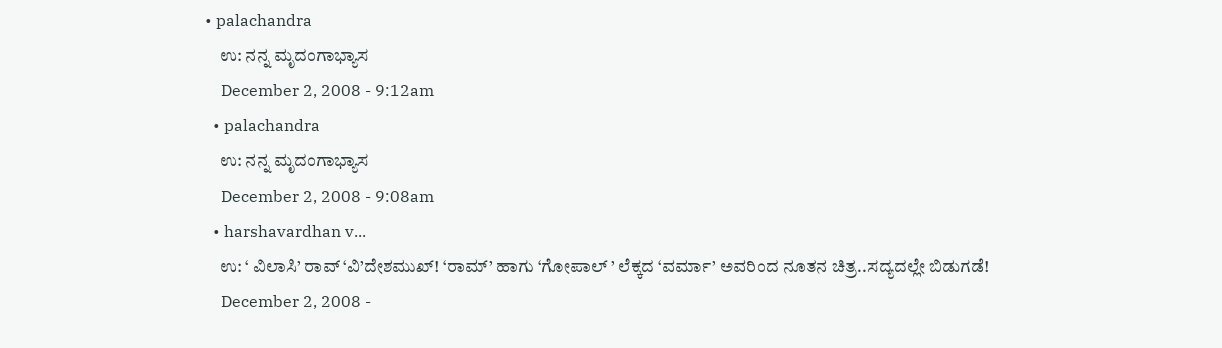• palachandra
    ಉ: ನನ್ನ ಮೃದಂಗಾಭ್ಯಾಸ
    December 2, 2008 - 9:12am
  • palachandra
    ಉ: ನನ್ನ ಮೃದಂಗಾಭ್ಯಾಸ
    December 2, 2008 - 9:08am
  • harshavardhan v...
    ಉ: ‘ ವಿಲಾಸಿ’ ರಾವ್ ‘ವಿ’ದೇಶಮುಖ್! ‘ರಾಮ್’ ಹಾಗು ‘ಗೋಪಾಲ್ ’ ಲೆಕ್ಕದ ‘ವರ್ಮಾ’ ಅವರಿಂದ ನೂತನ ಚಿತ್ರ..ಸದ್ಯದಲ್ಲೇ ಬಿಡುಗಡೆ!
    December 2, 2008 -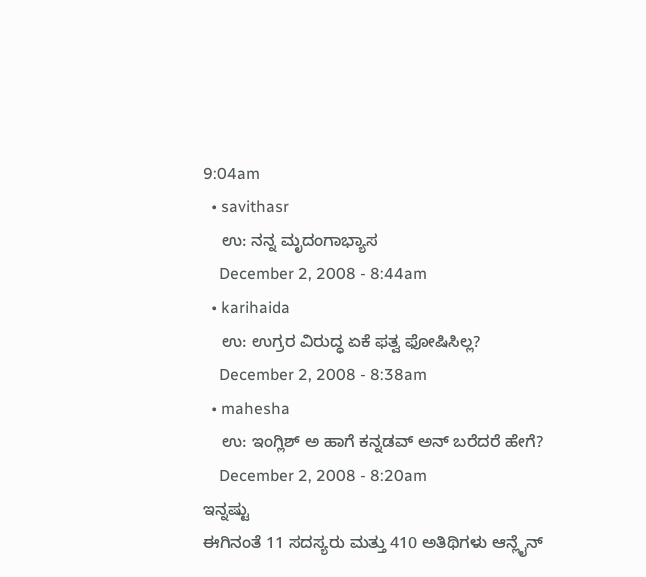9:04am
  • savithasr
    ಉ: ನನ್ನ ಮೃದಂಗಾಭ್ಯಾಸ
    December 2, 2008 - 8:44am
  • karihaida
    ಉ: ಉಗ್ರರ ವಿರುದ್ಧ ಏಕೆ ಫತ್ವ ಫೋಷಿಸಿಲ್ಲ?
    December 2, 2008 - 8:38am
  • mahesha
    ಉ: ಇಂಗ್ಲಿಶ್ ಅ ಹಾಗೆ ಕನ್ನಡವ್ ಅನ್ ಬರೆದರೆ ಹೇಗೆ?
    December 2, 2008 - 8:20am
ಇನ್ನಷ್ಟು
ಈಗಿನಂತೆ 11 ಸದಸ್ಯರು ಮತ್ತು 410 ಅತಿಥಿಗಳು ಆನ್ಲೈನ್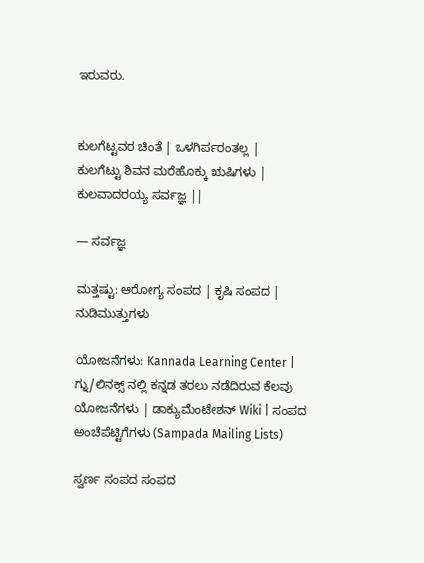ಇರುವರು.


ಕುಲಗೆಟ್ಟವರ ಚಿಂತೆ | ಒಳಗಿರ್ಪರಂತಲ್ಲ |
ಕುಲಗೆಟ್ಟು ಶಿವನ ಮರೆಹೊಕ್ಕು ಋಷಿಗಳು |
ಕುಲವಾದರಯ್ಯ ಸರ್ವಜ್ಞ ||

— ಸರ್ವಜ್ಞ

ಮತ್ತಷ್ಟು: ಆರೋಗ್ಯ ಸಂಪದ | ಕೃಷಿ ಸಂಪದ | ನುಡಿಮುತ್ತುಗಳು

ಯೋಜನೆಗಳು: Kannada Learning Center | ಗ್ನು/ಲಿನಕ್ಸ್ ನಲ್ಲಿ ಕನ್ನಡ ತರಲು ನಡೆದಿರುವ ಕೆಲವು ಯೋಜನೆಗಳು | ಡಾಕ್ಯುಮೆಂಟೇಶನ್ Wiki | ಸಂಪದ ಅಂಚೆಪೆಟ್ಟಿಗೆಗಳು (Sampada Mailing Lists)

ಸ್ವರ್ಣ ಸಂಪದ ಸಂಪದ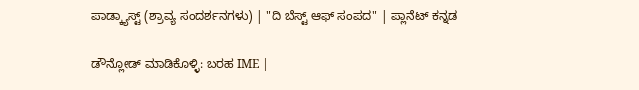ಪಾಡ್ಕ್ಯಾಸ್ಟ್ (ಶ್ರಾವ್ಯ ಸಂದರ್ಶನಗಳು) | "ದಿ ಬೆಸ್ಟ್ ಆಫ್ ಸಂಪದ" | ಪ್ಲಾನೆಟ್ ಕನ್ನಡ

ಡೌನ್ಲೋಡ್ ಮಾಡಿಕೊಳ್ಳಿ: ಬರಹ IME |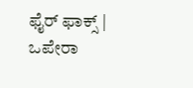ಫೈರ್ ಫಾಕ್ಸ್ | ಒಪೇರಾ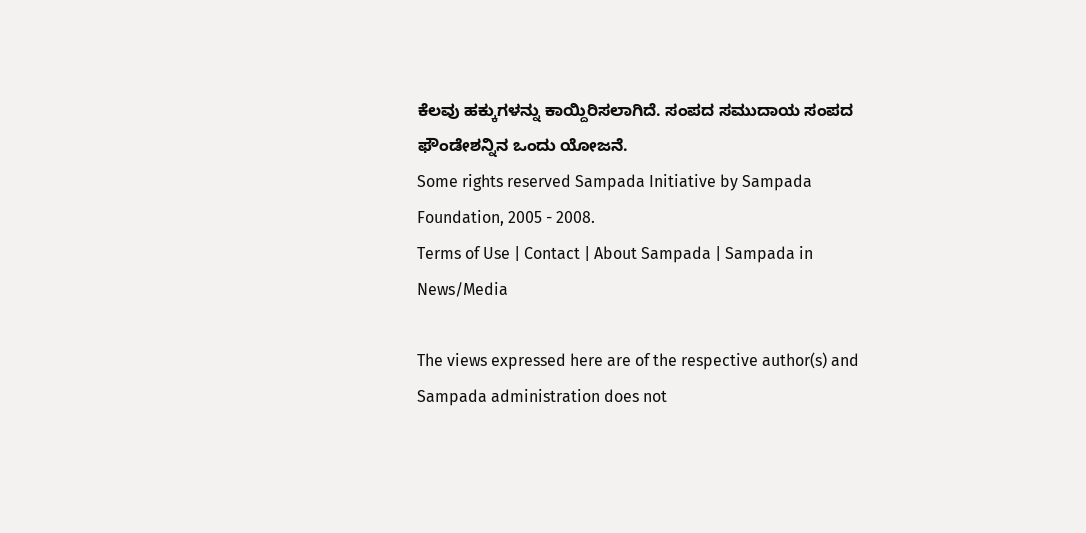ಕೆಲವು ಹಕ್ಕುಗಳನ್ನು ಕಾಯ್ದಿರಿಸಲಾಗಿದೆ. ಸಂಪದ ಸಮುದಾಯ ಸಂಪದ ಫೌಂಡೇಶನ್ನಿನ ಒಂದು ಯೋಜನೆ.
Some rights reserved Sampada Initiative by Sampada Foundation, 2005 - 2008.
Terms of Use | Contact | About Sampada | Sampada in News/Media

The views expressed here are of the respective author(s) and Sampada administration does not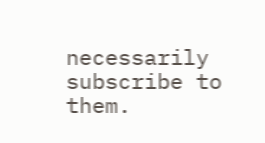necessarily subscribe to them.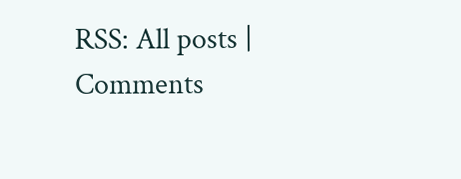RSS: All posts | Comments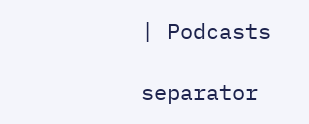| Podcasts

separator